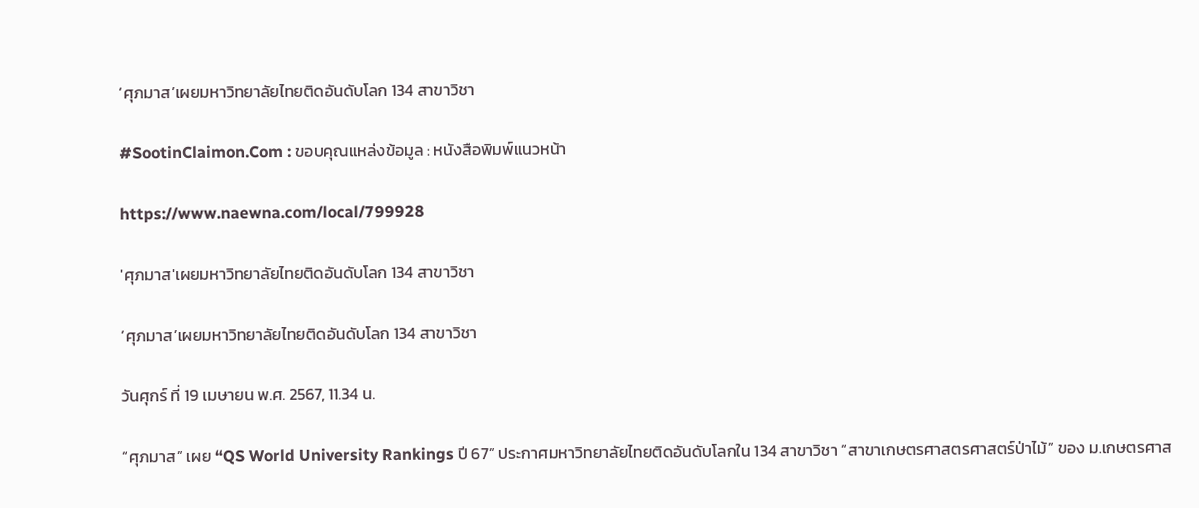‘ศุภมาส’เผยมหาวิทยาลัยไทยติดอันดับโลก 134 สาขาวิชา

#SootinClaimon.Com : ขอบคุณแหล่งข้อมูล : หนังสือพิมพ์แนวหน้า

https://www.naewna.com/local/799928

'ศุภมาส'เผยมหาวิทยาลัยไทยติดอันดับโลก 134 สาขาวิชา

‘ศุภมาส’เผยมหาวิทยาลัยไทยติดอันดับโลก 134 สาขาวิชา

วันศุกร์ ที่ 19 เมษายน พ.ศ. 2567, 11.34 น.

“ศุภมาส” เผย “QS World University Rankings ปี 67” ประกาศมหาวิทยาลัยไทยติดอันดับโลกใน 134 สาขาวิชา “สาขาเกษตรศาสตรศาสตร์ป่าไม้” ของ ม.เกษตรศาส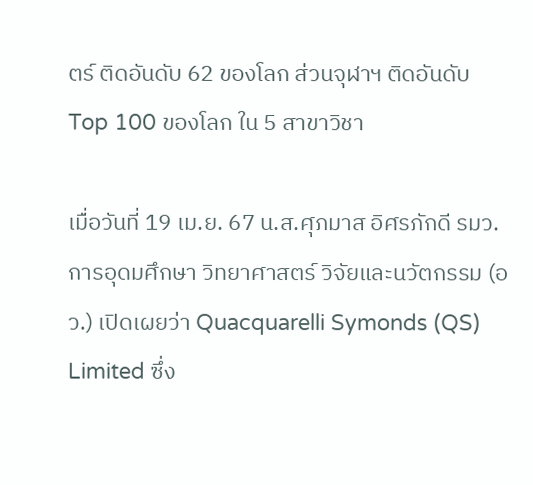ตร์ ติดอันดับ 62 ของโลก ส่วนจุฬาฯ ติดอันดับ Top 100 ของโลก ใน 5 สาขาวิชา

เมื่อวันที่ 19 เม.ย. 67 น.ส.ศุภมาส อิศรภักดี รมว.การอุดมศึกษา วิทยาศาสตร์ วิจัยและนวัตกรรม (อว.) เปิดเผยว่า Quacquarelli Symonds (QS) Limited ซึ่ง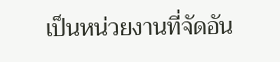เป็นหน่วยงานที่จัดอัน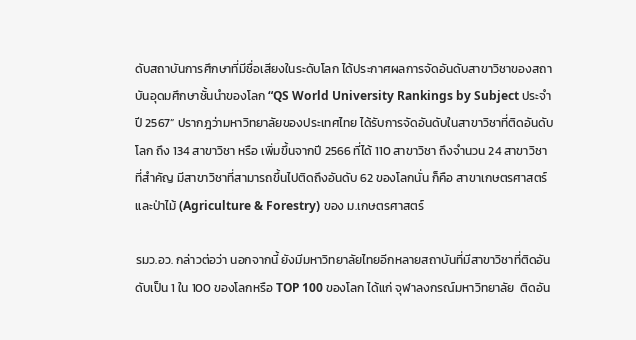ดับสถาบันการศึกษาที่มีชื่อเสียงในระดับโลก ได้ประกาศผลการจัดอันดับสาขาวิชาของสถาบันอุดมศึกษาชั้นนำของโลก “QS World University Rankings by Subject ประจำปี 2567” ปรากฎว่ามหาวิทยาลัยของประเทศไทย ได้รับการจัดอันดับในสาขาวิชาที่ติดอันดับโลก ถึง 134 สาขาวิชา หรือ เพิ่มขึ้นจากปี 2566 ที่ได้ 110 สาขาวิชา ถึงจำนวน 24 สาขาวิชา ที่สำคัญ มีสาขาวิชาที่สามารถขึ้นไปติดถึงอันดับ 62 ของโลกนั่น ก็คือ สาขาเกษตรศาสตร์และป่าไม้ (Agriculture & Forestry) ของ ม.เกษตรศาสตร์

รมว.อว. กล่าวต่อว่า นอกจากนี้ ยังมีมหาวิทยาลัยไทยอีกหลายสถาบันที่มีสาขาวิชาที่ติดอันดับเป็น 1 ใน 100 ของโลกหรือ TOP 100 ของโลก ได้แก่ จุฬาลงกรณ์มหาวิทยาลัย  ติดอัน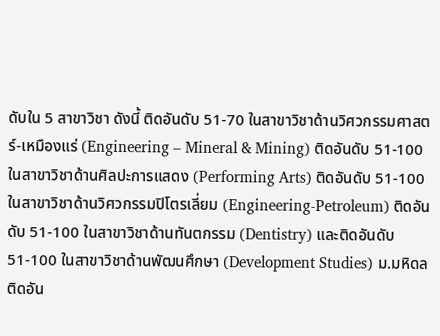ดับใน 5 สาขาวิชา ดังนี้ ติดอันดับ 51-70 ในสาขาวิชาด้านวิศวกรรมศาสตร์-เหมืองแร่ (Engineering – Mineral & Mining) ติดอันดับ 51-100 ในสาขาวิชาด้านศิลปะการแสดง (Performing Arts) ติดอันดับ 51-100 ในสาขาวิชาด้านวิศวกรรมปิโตรเลี่ยม (Engineering-Petroleum) ติดอันดับ 51-100 ในสาขาวิชาด้านทันตกรรม (Dentistry) และติดอันดับ 51-100 ในสาขาวิชาด้านพัฒนศึกษา (Development Studies) ม.มหิดล ติดอัน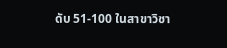ดับ 51-100 ในสาขาวิชา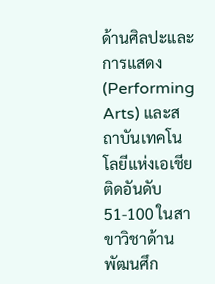ด้านศิลปะและการแสดง (Performing Arts) และสถาบันเทคโนโลยีแห่งเอเชีย ติดอันดับ 51-100 ในสาขาวิชาด้านพัฒนศึก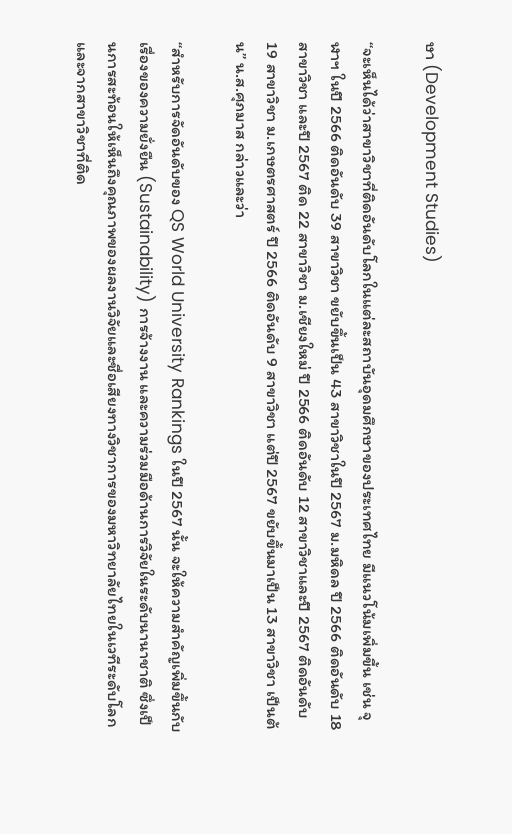ษา (Development Studies)

“จะเห็นได้ว่าสาขาวิชาที่ติดอันดับโลกในแต่ละสถาบันอุดมศึกษาของประเทศไทย มีแนวโน้มเพิ่มขี้น เช่น จุฬาฯ ในปี 2566 ติดอันดับ 39 สาขาวิชา ขยับขึ้นเป็น 43 สาขาวิชาในปี 2567 ม.มหิดล ปี 2566 ติดอันดับ 18 สาขาวิชา และปี 2567 ติด 22 สาขาวิชา ม.เชียงใหม่ ปี 2566 ติดอันดับ 12 สาขาวิชาและปี 2567 ติดอันดับ 19 สาขาวิชา ม.เกษตรศาสตร์ ปี 2566 ติดอันดับ 9 สาขาวิชา แต่ปี 2567 ขยับขึ้นมาเป็น 13 สาขาวิชา เป็นต้น” น.ส.ศุภมาส กล่าวและว่า

“สำหรับการจัดอันดับของ QS World University Rankings ในปี 2567 นั้น จะให้ความสำคัญเพิ่มขึ้นกับเรื่องของความยั่งยืน (Sustainability) การจ้างงาน และความร่วมมือด้านการวิจัยในระดับนานาชาติ ซึ่งเป็นการสะท้อนให้เห็นถึงคุณภาพของผลงานวิจัยและชื่อเสียงทางวิชาการของมหาวิทยาลัยไทยในเวทีระดับโลก และจากสาขาวิชาที่ติด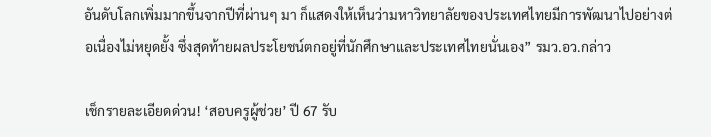อันดับโลกเพิ่มมากขึ้นจากปีที่ผ่านๆ มา ก็แสดงให้เห็นว่ามหาวิทยาลัยของประเทศไทยมีการพัฒนาไปอย่างต่อเนื่องไม่หยุดยั้ง ซึ่งสุดท้ายผลประโยชน์ตกอยู่ที่นักศึกษาและประเทศไทยนั่นเอง” รมว.อว.กล่าว

เช็กรายละเอียดด่วน! ‘สอบครูผู้ช่วย’ ปี 67 รับ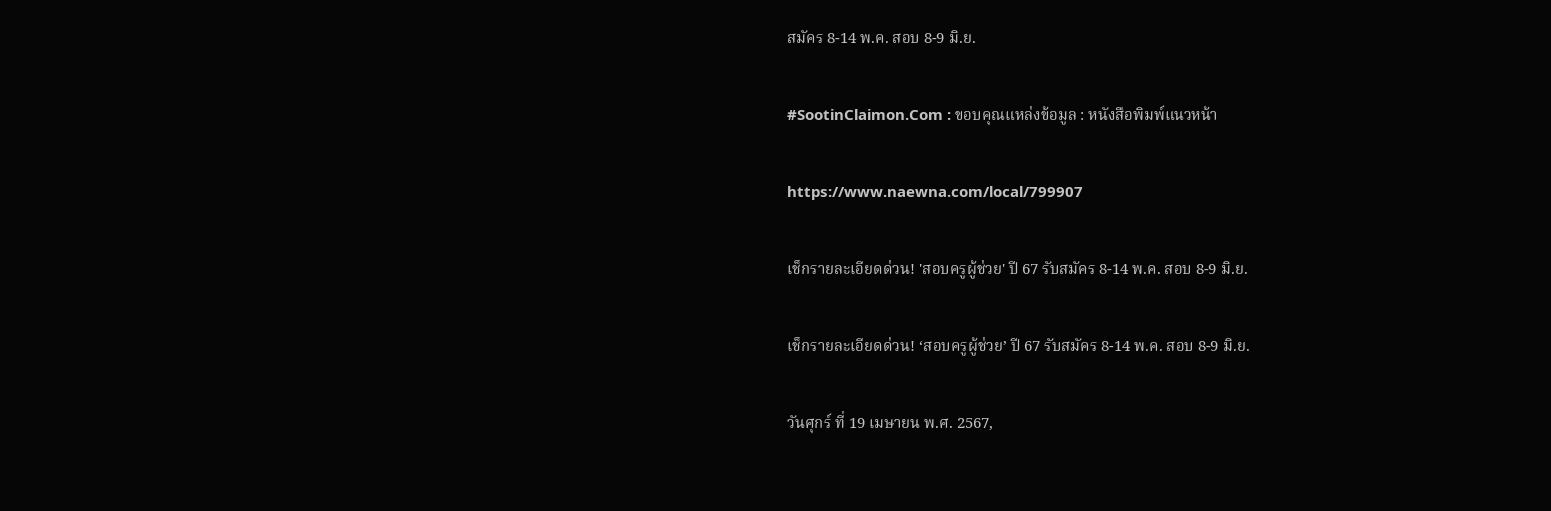สมัคร 8-14 พ.ค. สอบ 8-9 มิ.ย.

#SootinClaimon.Com : ขอบคุณแหล่งข้อมูล : หนังสือพิมพ์แนวหน้า

https://www.naewna.com/local/799907

เช็กรายละเอียดด่วน! 'สอบครูผู้ช่วย' ปี 67 รับสมัคร 8-14 พ.ค. สอบ 8-9 มิ.ย.

เช็กรายละเอียดด่วน! ‘สอบครูผู้ช่วย’ ปี 67 รับสมัคร 8-14 พ.ค. สอบ 8-9 มิ.ย.

วันศุกร์ ที่ 19 เมษายน พ.ศ. 2567,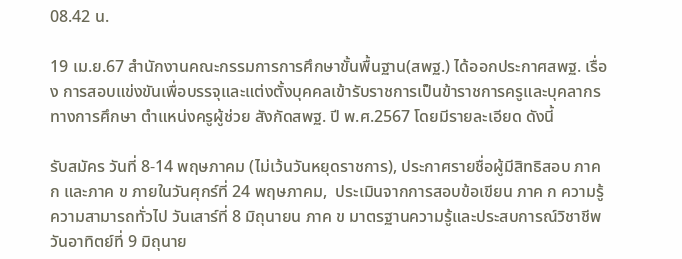08.42 น.

19 เม.ย.67 สำนักงานคณะกรรมการการศึกษาขั้นพื้นฐาน(สพฐ.) ได้ออกประกาศสพฐ. เรื่อง การสอบแข่งขันเพื่อบรรจุและแต่งตั้งบุคคลเข้ารับราชการเป็นข้าราชการครูและบุคลากรทางการศึกษา ตำแหน่งครูผู้ช่วย สังกัดสพฐ. ปี พ.ศ.2567 โดยมีรายละเอียด ดังนี้

รับสมัคร วันที่ 8-14 พฤษภาคม (ไม่เว้นวันหยุดราชการ), ประกาศรายชื่อผู้มีสิทธิสอบ ภาค ก และภาค ข ภายในวันศุกร์ที่ 24 พฤษภาคม,  ประเมินจากการสอบข้อเขียน ภาค ก ความรู้ความสามารถทั่วไป วันเสาร์ที่ 8 มิถุนายน ภาค ข มาตรฐานความรู้และประสบการณ์วิชาชีพ วันอาทิตย์ที่ 9 มิถุนาย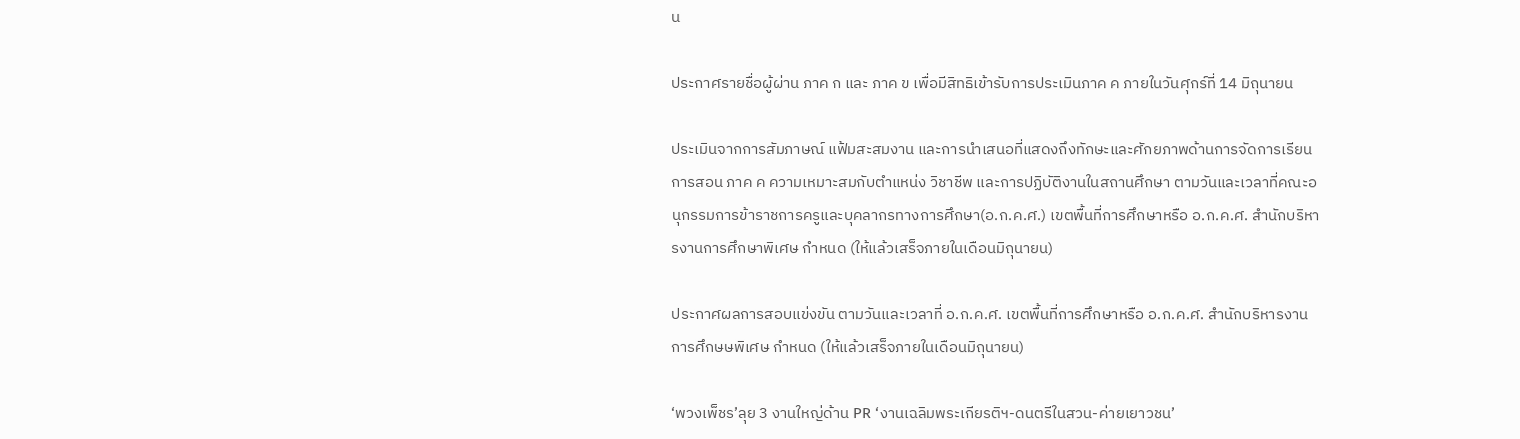น

ประกาศรายชื่อผู้ผ่าน ภาค ก และ ภาค ข เพื่อมีสิทธิเข้ารับการประเมินภาค ค ภายในวันศุกร์ที่ 14 มิถุนายน

ประเมินจากการสัมภาษณ์ แฟ้มสะสมงาน และการนำเสนอที่แสดงถึงทักษะและศักยภาพด้านการจัดการเรียนการสอน ภาค ค ความเหมาะสมกับตำแหน่ง วิชาชีพ และการปฏิบัติงานในสถานศึกษา ตามวันและเวลาที่คณะอนุกรรมการข้าราชการครูและบุคลากรทางการศึกษา(อ.ก.ค.ศ.) เขตพื้นที่การศึกษาหรือ อ.ก.ค.ศ. สำนักบริหารงานการศึกษาพิเศษ กำหนด (ให้แล้วเสร็จภายในเดือนมิถุนายน)

ประกาศผลการสอบแข่งขัน ตามวันและเวลาที่ อ.ก.ค.ศ. เขตพื้นที่การศึกษาหรือ อ.ก.ค.ศ. สำนักบริหารงานการศึกษษพิเศษ กำหนด (ให้แล้วเสร็จภายในเดือนมิถุนายน)

‘พวงเพ็ชร’ลุย 3 งานใหญ่ด้าน PR ‘งานเฉลิมพระเกียรติฯ-ดนตรีในสวน-ค่ายเยาวชน’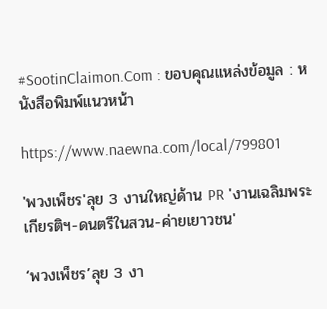#SootinClaimon.Com : ขอบคุณแหล่งข้อมูล : หนังสือพิมพ์แนวหน้า

https://www.naewna.com/local/799801

'พวงเพ็ชร'ลุย 3 งานใหญ่ด้าน PR 'งานเฉลิมพระเกียรติฯ-ดนตรีในสวน-ค่ายเยาวชน'

‘พวงเพ็ชร’ลุย 3 งา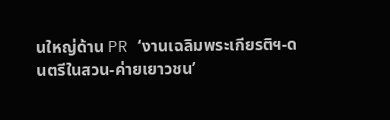นใหญ่ด้าน PR ‘งานเฉลิมพระเกียรติฯ-ดนตรีในสวน-ค่ายเยาวชน’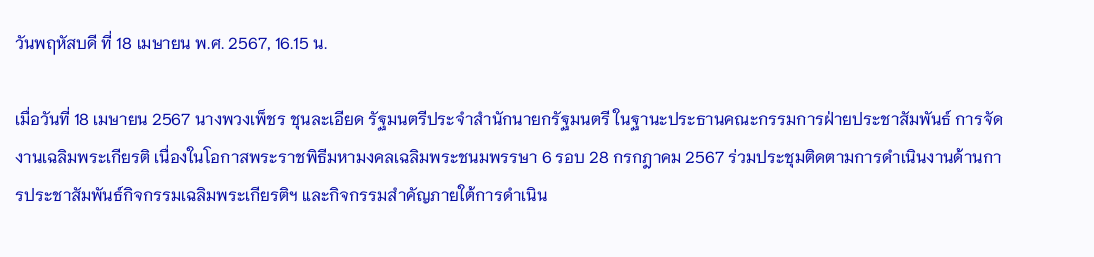วันพฤหัสบดี ที่ 18 เมษายน พ.ศ. 2567, 16.15 น.

เมื่อวันที่ 18 เมษายน 2567 นางพวงเพ็ชร ชุนละเอียด รัฐมนตรีประจำสำนักนายกรัฐมนตรี ในฐานะประธานคณะกรรมการฝ่ายประชาสัมพันธ์ การจัดงานเฉลิมพระเกียรติ เนื่องในโอกาสพระราชพิธีมหามงคลเฉลิมพระชนมพรรษา 6 รอบ 28 กรกฎาคม 2567 ร่วมประชุมติดตามการดำเนินงานด้านการประชาสัมพันธ์กิจกรรมเฉลิมพระเกียรติฯ และกิจกรรมสำคัญภายใต้การดำเนิน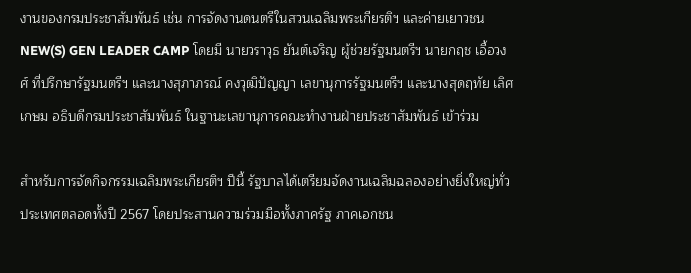งานของกรมประชาสัมพันธ์ เช่น การจัดงานดนตรีในสวนเฉลิมพระเกียรติฯ และค่ายเยาวชน NEW(S) GEN LEADER CAMP โดยมี นายวราวุธ ยันต์เจริญ ผู้ช่วยรัฐมนตรีฯ นายกฤช เอื้อวงศ์ ที่ปรึกษารัฐมนตรีฯ และนางสุภาภรณ์ คงวุฒิปัญญา เลขานุการรัฐมนตรีฯ และนางสุดฤทัย เลิศเกษม อธิบดีกรมประชาสัมพันธ์ ในฐานะเลขานุการคณะทำงานฝ่ายประชาสัมพันธ์ เข้าร่วม

สำหรับการจัดกิจกรรมเฉลิมพระเกียรติฯ ปีนี้ รัฐบาลได้เตรียมจัดงานเฉลิมฉลองอย่างยิ่งใหญ่ทั่วประเทศตลอดทั้งปี 2567 โดยประสานความร่วมมือทั้งภาครัฐ ภาคเอกชน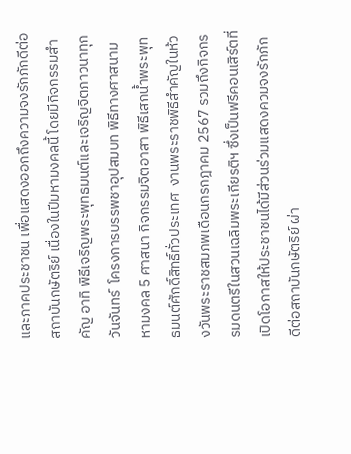และภาคประชาชน เพื่อแสดงออกถึงความจงรักภักดีต่อสถาบันกษัตริย์ เนื่องในปีมหามงคลนี้ โดยมีกิจกรรมสำคัญ อาทิ พิธีเจริญพระพุทธมนต์และเจริญจิตภาวนาทุกวันจันทร์  โครงการบรรพชาอุปสมบท พิธีทางศาสนามหามงคล 5 ศาสนา กิจกรรมจิตอาสา พิธีเสกน้ำพระพุทธมนต์ศักดิ์สิทธิ์ทั่วประเทศ  งานพระราชพิธีสำคัญในห้วงวันพระราชสมภพเดือนกรกฎาคม 2567 รวมถึงกิจกรรมดนตรีในสวนเฉลิมพระเกียรติฯ ซึ่งเป็นฟรีคอนเสิร์ตที่เปิดโอกาสให้ประชาชนได้มีส่วนร่วมแสดงควมจงรักภักดีต่อสถาบันกษัตริย์ ผ่า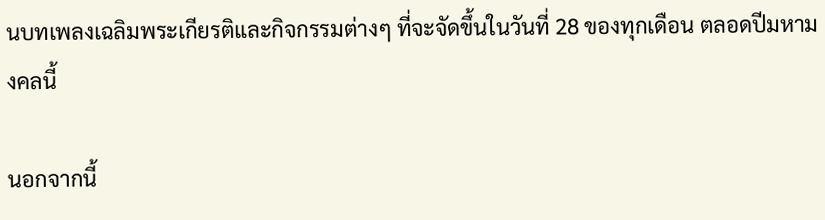นบทเพลงเฉลิมพระเกียรติและกิจกรรมต่างๆ ที่จะจัดขึ้นในวันที่ 28 ของทุกเดือน ตลอดปีมหามงคลนี้

นอกจากนี้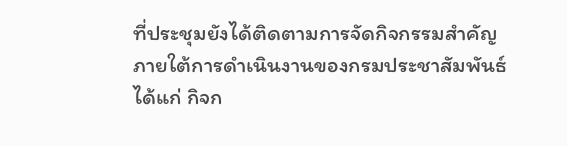ที่ประชุมยังได้ติดตามการจัดกิจกรรมสำคัญภายใต้การดำเนินงานของกรมประชาสัมพันธ์ ได้แก่ กิจก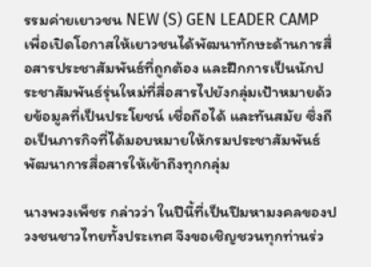รรมค่ายเยาวชน NEW (S) GEN LEADER CAMP เพื่อเปิดโอกาสให้เยาวชนได้พัฒนาทักษะด้านการสื่อสารประชาสัมพันธ์ที่ถูกต้อง และฝึกการเป็นนักประชาสัมพันธ์รุ่นใหม่ที่สื่อสารไปยังกลุ่มเป้าหมายด้วยข้อมูลที่เป็นประโยชน์ เชื่อถือได้ และทันสมัย ซึ่งถือเป็นภารกิจที่ได้มอบหมายให้กรมประชาสัมพันธ์พัฒนาการสื่อสารให้เข้าถึงทุกกลุ่ม

นางพวงเพ็ชร กล่าวว่า ในปีนี้ที่เป็นปีมหามงคลของปวงชนชาวไทยทั้งประเทศ จึงขอเชิญชวนทุกท่านร่ว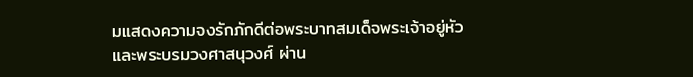มแสดงความจงรักภักดีต่อพระบาทสมเด็จพระเจ้าอยู่หัวและพระบรมวงศาสนุวงศ์ ผ่าน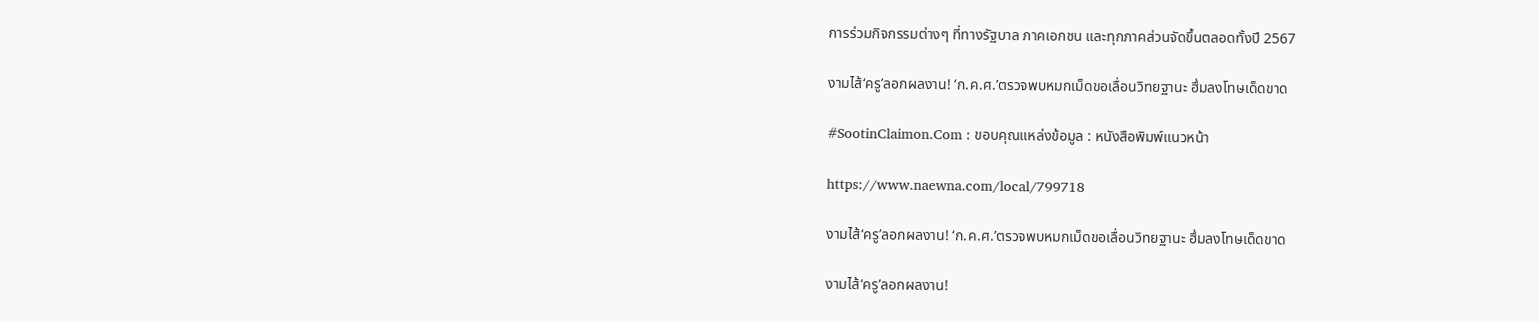การร่วมกิจกรรมต่างๆ ที่ทางรัฐบาล ภาคเอกชน และทุกภาคส่วนจัดขึ้นตลอดทั้งปี 2567

งามไส้‘ครู’ลอกผลงาน! ‘ก.ค.ศ.’ตรวจพบหมกเม็ดขอเลื่อนวิทยฐานะ ฮึ่มลงโทษเด็ดขาด

#SootinClaimon.Com : ขอบคุณแหล่งข้อมูล : หนังสือพิมพ์แนวหน้า

https://www.naewna.com/local/799718

งามไส้‘ครู’ลอกผลงาน! ‘ก.ค.ศ.’ตรวจพบหมกเม็ดขอเลื่อนวิทยฐานะ ฮึ่มลงโทษเด็ดขาด

งามไส้‘ครู’ลอกผลงาน!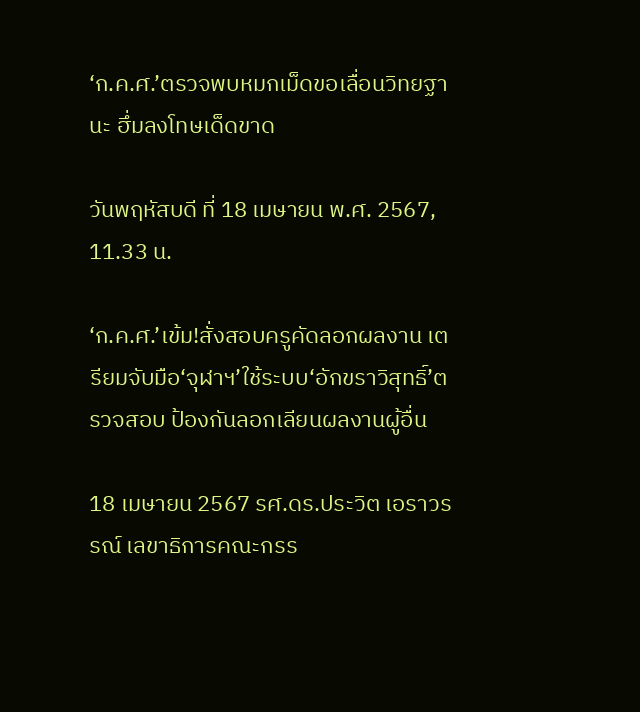‘ก.ค.ศ.’ตรวจพบหมกเม็ดขอเลื่อนวิทยฐานะ ฮึ่มลงโทษเด็ดขาด

วันพฤหัสบดี ที่ 18 เมษายน พ.ศ. 2567, 11.33 น.

‘ก.ค.ศ.’เข้ม!สั่งสอบครูคัดลอกผลงาน เตรียมจับมือ‘จุฬาฯ’ใช้ระบบ‘อักขราวิสุทธิ์’ตรวจสอบ ป้องกันลอกเลียนผลงานผู้อื่น

18 เมษายน 2567 รศ.ดร.ประวิต เอราวรรณ์ เลขาธิการคณะกรร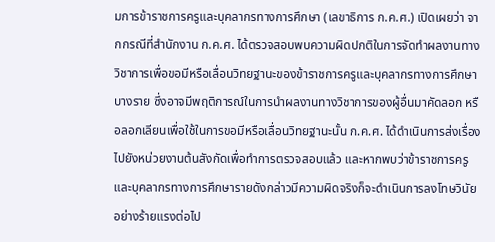มการข้าราชการครูและบุคลากรทางการศึกษา (เลขาธิการ ก.ค.ศ.) เปิดเผยว่า จากกรณีที่สำนักงาน ก.ค.ศ. ได้ตรวจสอบพบความผิดปกติในการจัดทำผลงานทางวิชาการเพื่อขอมีหรือเลื่อนวิทยฐานะของข้าราชการครูและบุคลากรทางการศึกษาบางราย ซึ่งอาจมีพฤติการณ์ในการนำผลงานทางวิชาการของผู้อื่นมาคัดลอก หรือลอกเลียนเพื่อใช้ในการขอมีหรือเลื่อนวิทยฐานะนั้น ก.ค.ศ. ได้ดำเนินการส่งเรื่องไปยังหน่วยงานต้นสังกัดเพื่อทำการตรวจสอบแล้ว และหากพบว่าข้าราชการครูและบุคลากรทางการศึกษารายดังกล่าวมีความผิดจริงก็จะดำเนินการลงโทษวินัยอย่างร้ายแรงต่อไป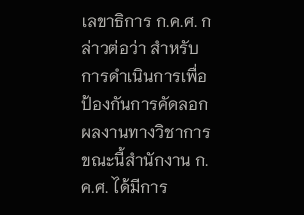เลขาธิการ ก.ค.ศ. กล่าวต่อว่า สำหรับการดำเนินการเพื่อป้องกันการคัดลอกผลงานทางวิชาการ ขณะนี้สำนักงาน ก.ค.ศ. ได้มีการ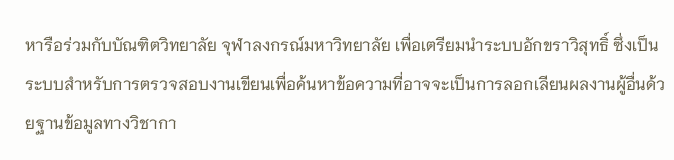หารือร่วมกับบัณฑิตวิทยาลัย จุฬาลงกรณ์มหาวิทยาลัย เพื่อเตรียมนำระบบอักขราวิสุทธิ์ ซึ่งเป็นระบบสำหรับการตรวจสอบงานเขียนเพื่อค้นหาข้อความที่อาจจะเป็นการลอกเลียนผลงานผู้อื่นด้วยฐานข้อมูลทางวิชากา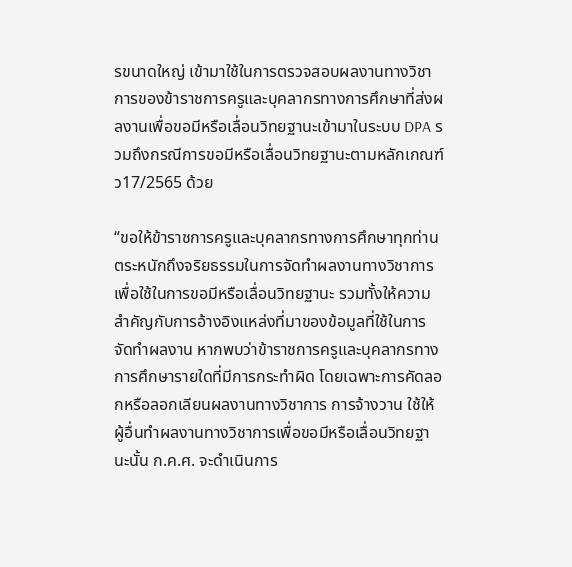รขนาดใหญ่ เข้ามาใช้ในการตรวจสอบผลงานทางวิชาการของข้าราชการครูและบุคลากรทางการศึกษาที่ส่งผลงานเพื่อขอมีหรือเลื่อนวิทยฐานะเข้ามาในระบบ DPA รวมถึงกรณีการขอมีหรือเลื่อนวิทยฐานะตามหลักเกณฑ์ ว17/2565 ด้วย

“ขอให้ข้าราชการครูและบุคลากรทางการศึกษาทุกท่าน ตระหนักถึงจริยธรรมในการจัดทำผลงานทางวิชาการเพื่อใช้ในการขอมีหรือเลื่อนวิทยฐานะ รวมทั้งให้ความสำคัญกับการอ้างอิงแหล่งที่มาของข้อมูลที่ใช้ในการจัดทำผลงาน หากพบว่าข้าราชการครูและบุคลากรทางการศึกษารายใดที่มีการกระทำผิด โดยเฉพาะการคัดลอกหรือลอกเลียนผลงานทางวิชาการ การจ้างวาน ใช้ให้ผู้อื่นทำผลงานทางวิชาการเพื่อขอมีหรือเลื่อนวิทยฐานะนั้น ก.ค.ศ. จะดำเนินการ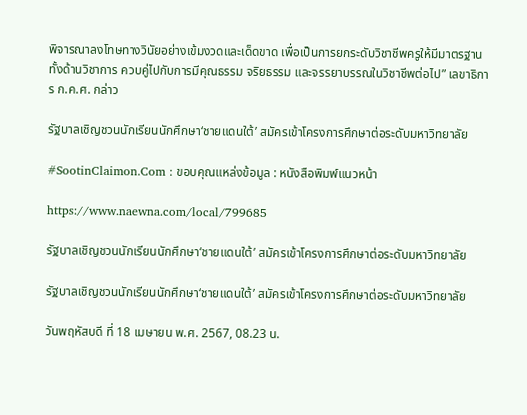พิจารณาลงโทษทางวินัยอย่างเข้มงวดและเด็ดขาด เพื่อเป็นการยกระดับวิชาชีพครูให้มีมาตรฐานทั้งด้านวิชาการ ควบคู่ไปกับการมีคุณธรรม จริยธรรม และจรรยาบรรณในวิชาชีพต่อไป” เลขาธิการ ก.ค.ศ. กล่าว

รัฐบาลเชิญชวนนักเรียนนักศึกษา‘ชายแดนใต้’ สมัครเข้าโครงการศึกษาต่อระดับมหาวิทยาลัย

#SootinClaimon.Com : ขอบคุณแหล่งข้อมูล : หนังสือพิมพ์แนวหน้า

https://www.naewna.com/local/799685

รัฐบาลเชิญชวนนักเรียนนักศึกษา‘ชายแดนใต้’ สมัครเข้าโครงการศึกษาต่อระดับมหาวิทยาลัย

รัฐบาลเชิญชวนนักเรียนนักศึกษา‘ชายแดนใต้’ สมัครเข้าโครงการศึกษาต่อระดับมหาวิทยาลัย

วันพฤหัสบดี ที่ 18 เมษายน พ.ศ. 2567, 08.23 น.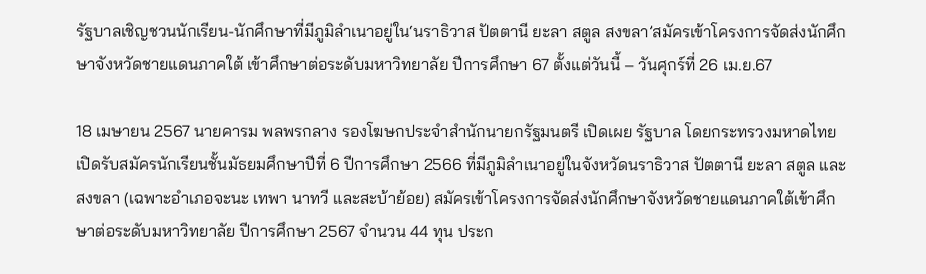รัฐบาลเชิญชวนนักเรียน-นักศึกษาที่มีภูมิลำเนาอยู่ใน‘นราธิวาส ปัตตานี ยะลา สตูล สงขลา’สมัครเข้าโครงการจัดส่งนักศึกษาจังหวัดชายแดนภาคใต้ เข้าศึกษาต่อระดับมหาวิทยาลัย ปีการศึกษา 67 ตั้งแต่วันนี้ – วันศุกร์ที่ 26 เม.ย.67

18 เมษายน 2567 นายคารม พลพรกลาง รองโฆษกประจำสำนักนายกรัฐมนตรี เปิดเผย รัฐบาล โดยกระทรวงมหาดไทย เปิดรับสมัครนักเรียนชั้นมัธยมศึกษาปีที่ 6 ปีการศึกษา 2566 ที่มีภูมิลำเนาอยู่ในจังหวัดนราธิวาส ปัตตานี ยะลา สตูล และสงขลา (เฉพาะอำเภอจะนะ เทพา นาทวี และสะบ้าย้อย) สมัครเข้าโครงการจัดส่งนักศึกษาจังหวัดชายแดนภาคใต้เข้าศึกษาต่อระดับมหาวิทยาลัย ปีการศึกษา 2567 จำนวน 44 ทุน ประก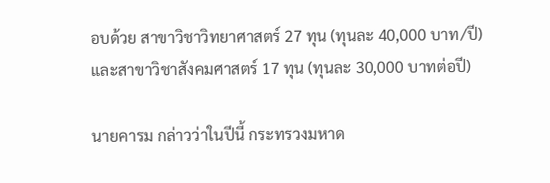อบด้วย สาขาวิชาวิทยาศาสตร์ 27 ทุน (ทุนละ 40,000 บาท/ปี) และสาขาวิชาสังคมศาสตร์ 17 ทุน (ทุนละ 30,000 บาทต่อปี)

นายคารม กล่าวว่าในปีนี้ กระทรวงมหาด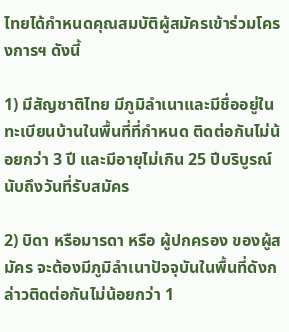ไทยได้กำหนดคุณสมบัติผู้สมัครเข้าร่วมโครงการฯ ดังนี้

1) มีสัญชาติไทย มีภูมิลำเนาและมีชื่ออยู่ในทะเบียนบ้านในพื้นที่ที่กำหนด ติดต่อกันไม่น้อยกว่า 3 ปี และมีอายุไม่เกิน 25 ปีบริบูรณ์นับถึงวันที่รับสมัคร

2) บิดา หรือมารดา หรือ ผู้ปกครอง ของผู้สมัคร จะต้องมีภูมิลำเนาปัจจุบันในพื้นที่ดังกล่าวติดต่อกันไม่น้อยกว่า 1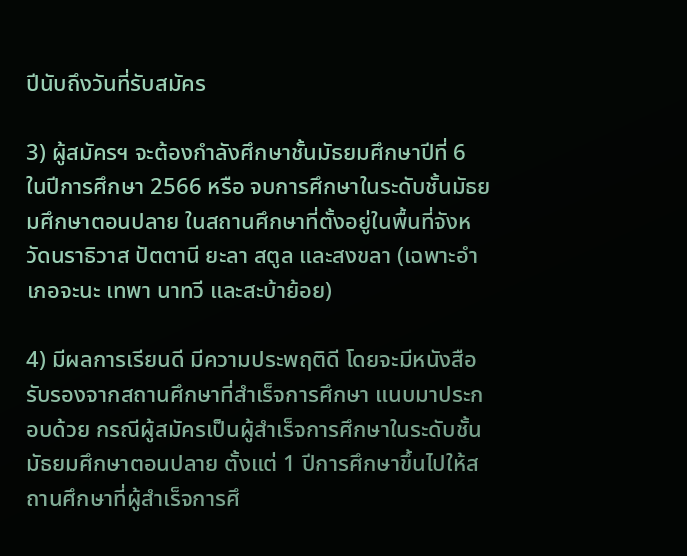ปีนับถึงวันที่รับสมัคร

3) ผู้สมัครฯ จะต้องกำลังศึกษาชั้นมัธยมศึกษาปีที่ 6 ในปีการศึกษา 2566 หรือ จบการศึกษาในระดับชั้นมัธยมศึกษาตอนปลาย ในสถานศึกษาที่ตั้งอยู่ในพื้นที่จังหวัดนราธิวาส ปัตตานี ยะลา สตูล และสงขลา (เฉพาะอำเภอจะนะ เทพา นาทวี และสะบ้าย้อย)

4) มีผลการเรียนดี มีความประพฤติดี โดยจะมีหนังสือรับรองจากสถานศึกษาที่สำเร็จการศึกษา แนบมาประกอบด้วย กรณีผู้สมัครเป็นผู้สำเร็จการศึกษาในระดับชั้นมัธยมศึกษาตอนปลาย ตั้งแต่ 1 ปีการศึกษาขึ้นไปให้สถานศึกษาที่ผู้สำเร็จการศึ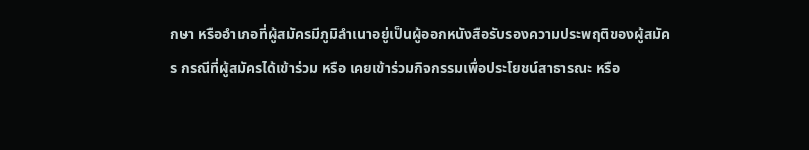กษา หรืออำเภอที่ผู้สมัครมีภูมิลำเนาอยู่เป็นผู้ออกหนังสือรับรองความประพฤติของผู้สมัคร กรณีที่ผู้สมัครได้เข้าร่วม หรือ เคยเข้าร่วมกิจกรรมเพื่อประโยชน์สาธารณะ หรือ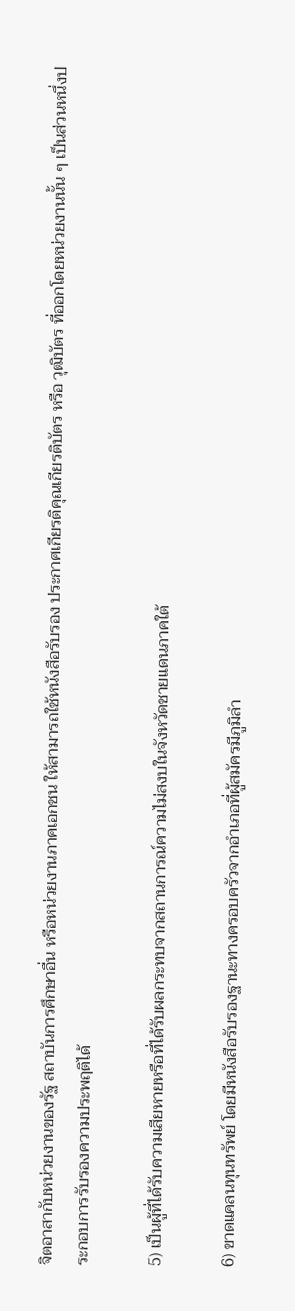จิตอาสากับหน่วยงานของรัฐ สถาบันการศึกษาอื่น หรือหน่วยงานภาคเอกชน ให้สามารถใช้หนังสือรับรอง ประกาศเกียรติคุณเกียรติบัตร หรือ วุฒิบัตร ที่ออกโดยหน่วยงานนั้น ๆ เป็นส่วนหนึ่งประกอบการรับรองความประพฤติได้

5) เป็นผู้ที่ได้รับความเสียหายหรือที่ได้รับผลกระทบจากสถานการณ์ความไม่สงบในจังหวัดชายแดนภาคใต้

6) ขาดแคลนทุนทรัพย์ โดยมีหนังสือรับรองฐานะทางครอบครัวจากอำเภอที่ผู้สมัครมีภูมิลำ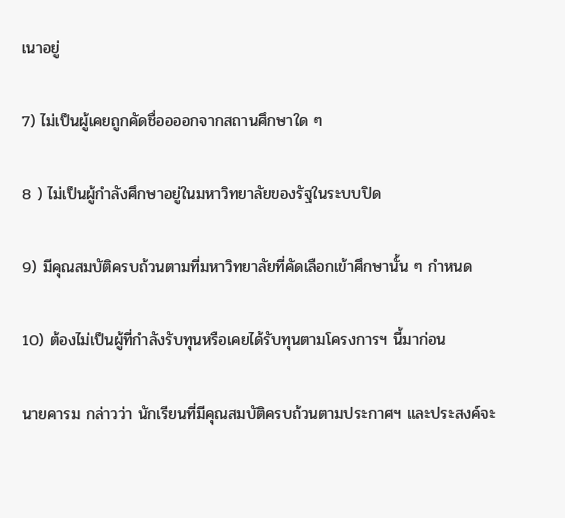เนาอยู่

7) ไม่เป็นผู้เคยถูกคัดชื่ออออกจากสถานศึกษาใด ๆ

8 ) ไม่เป็นผู้กำลังศึกษาอยู่ในมหาวิทยาลัยของรัฐในระบบปิด

9) มีคุณสมบัติครบถ้วนตามที่มหาวิทยาลัยที่คัดเลือกเข้าศึกษานั้น ๆ กำหนด

10) ต้องไม่เป็นผู้ที่กำลังรับทุนหรือเคยได้รับทุนตามโครงการฯ นี้มาก่อน

นายคารม กล่าวว่า นักเรียนที่มีคุณสมบัติครบถ้วนตามประกาศฯ และประสงค์จะ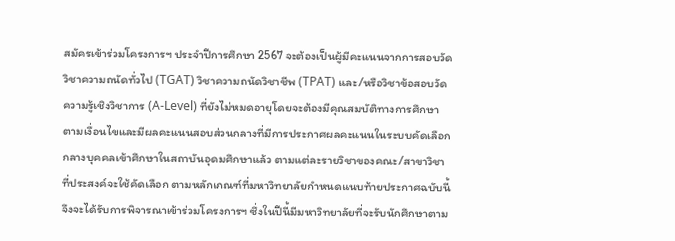สมัครเข้าร่วมโครงการฯ ประจำปีการศึกษา 2567 จะต้องเป็นผู้มีคะแนนจากการสอบวัดวิชาความถนัดทั่วไป (TGAT) วิชาความถนัดวิชาชีพ (TPAT) และ/หรือวิชาข้อสอบวัดความรู้เชิงวิชาการ (A-Level) ที่ยังไม่หมดอายุโดยจะต้องมีคุณสมบัติทางการศึกษาตามเงื่อนไขและมีผลคะแนนสอบส่วนกลางที่มีการประกาศผลคะแนนในระบบคัดเลือกกลางบุคคลเข้าศึกษาในสถาบันอุดมศึกษาแล้ว ตามแต่ละรายวิชาของคณะ/สาขาวิชาที่ประสงค์จะใช้คัดเลือก ตามหลักเกณฑ์ที่มหาวิทยาลัยกำหนดแนบท้ายประกาศฉบับนี้ จึงจะได้รับการพิจารณาเข้าร่วมโครงการฯ ซึ่งในปีนี้มีมหาวิทยาลัยที่จะรับนักศึกษาตาม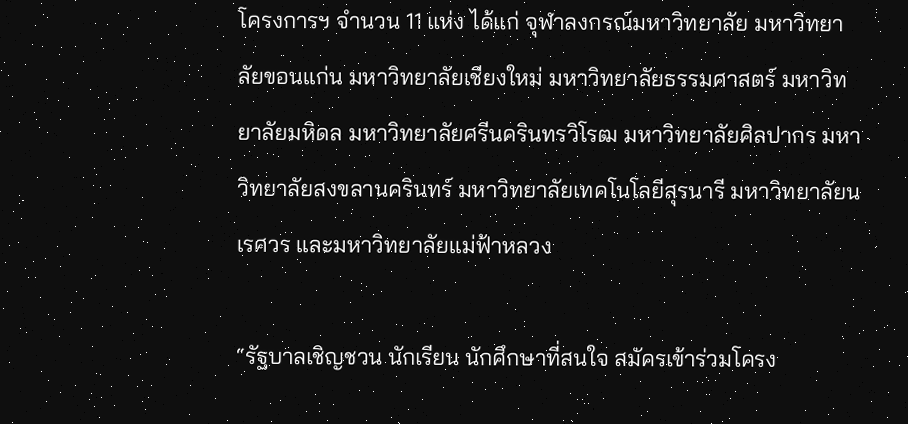โครงการฯ จำนวน 11 แห่ง ได้แก่ จุฬาลงกรณ์มหาวิทยาลัย มหาวิทยาลัยขอนแก่น มหาวิทยาลัยเชียงใหม่ มหาวิทยาลัยธรรมศาสตร์ มหาวิทยาลัยมหิดล มหาวิทยาลัยศรีนครินทรวิโรฒ มหาวิทยาลัยศิลปากร มหาวิทยาลัยสงขลานครินทร์ มหาวิทยาลัยเทคโนโลยีสุรนารี มหาวิทยาลัยนเรศวร และมหาวิทยาลัยแม่ฟ้าหลวง

“รัฐบาลเชิญชวน นักเรียน นักศึกษาที่สนใจ สมัครเข้าร่วมโครง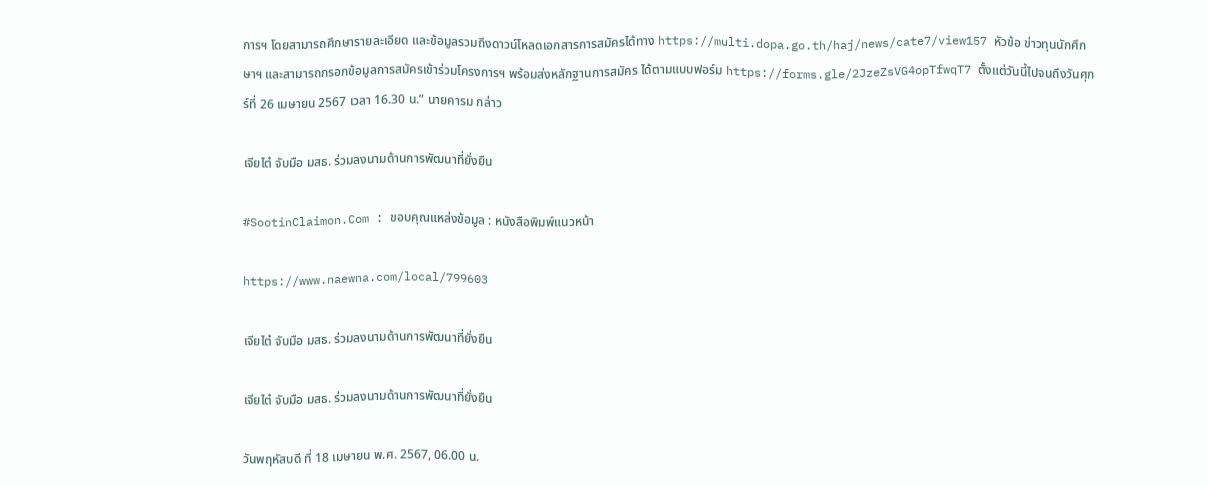การฯ โดยสามารถศึกษารายละเอียด และข้อมูลรวมถึงดาวน์โหลดเอกสารการสมัครได้ทาง https://multi.dopa.go.th/haj/news/cate7/view157 หัวข้อ ข่าวทุนนักศึกษาฯ และสามารถกรอกข้อมูลการสมัครเข้าร่วมโครงการฯ พร้อมส่งหลักฐานการสมัคร ได้ตามแบบฟอร์ม https://forms.gle/2JzeZsVG4opTfwqT7 ตั้งแต่วันนี้ไปจนถึงวันศุกร์ที่ 26 เมษายน 2567 เวลา 16.30 น.” นายคารม กล่าว

เจียไต๋ จับมือ มสธ. ร่วมลงนามด้านการพัฒนาที่ยั่งยืน

#SootinClaimon.Com : ขอบคุณแหล่งข้อมูล : หนังสือพิมพ์แนวหน้า

https://www.naewna.com/local/799603

เจียไต๋ จับมือ มสธ. ร่วมลงนามด้านการพัฒนาที่ยั่งยืน

เจียไต๋ จับมือ มสธ. ร่วมลงนามด้านการพัฒนาที่ยั่งยืน

วันพฤหัสบดี ที่ 18 เมษายน พ.ศ. 2567, 06.00 น.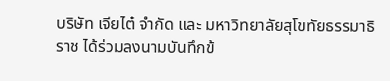บริษัท เจียไต๋ จำกัด และ มหาวิทยาลัยสุโขทัยธรรมาธิราช ได้ร่วมลงนามบันทึกข้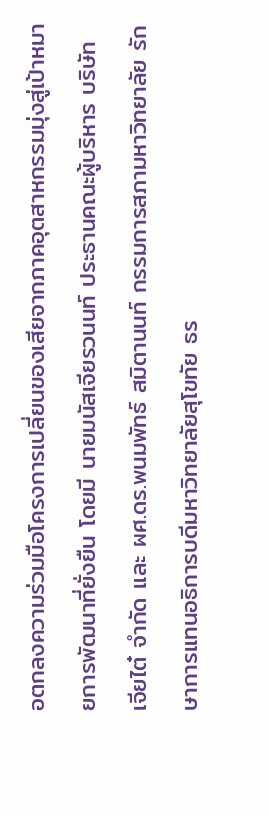อตกลงความร่วมมือโครงการเปลี่ยนของเสียจากภาคอุตสาหกรรมมุ่งสู่เป้าหมายการพัฒนาที่ยั่งยืน โดยมี นายมนัสเจียรวนนท์ ประธานคณะผู้บริหาร บริษัท เจียไต๋ จำกัด และ ผศ.ดร.พนมพัทธ์ สมิตานนท์ กรรมการสภามหาวิทยาลัย รักษาการแทนอธิการบดีมหาวิทยาลัยสุโขทัย ธร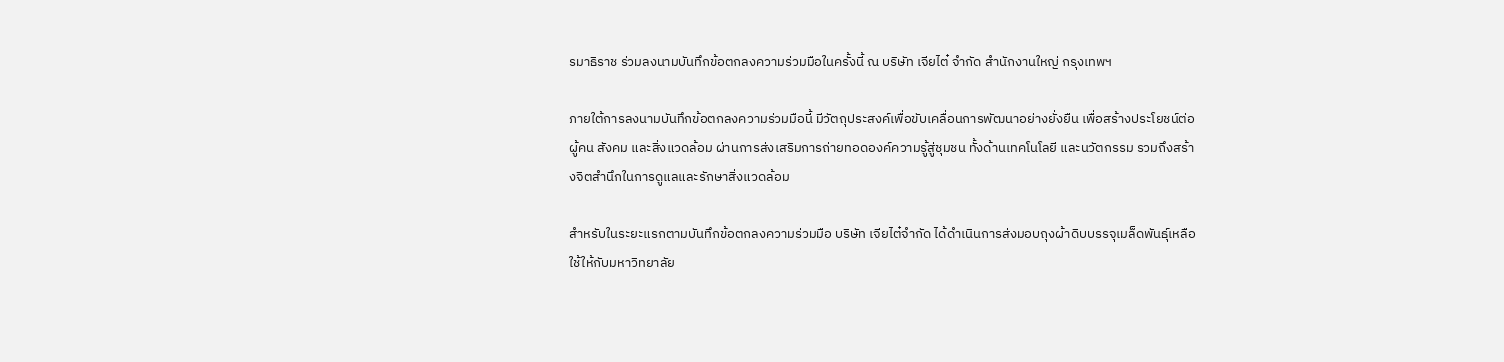รมาธิราช ร่วมลงนามบันทึกข้อตกลงความร่วมมือในครั้งนี้ ณ บริษัท เจียไต๋ จำกัด สำนักงานใหญ่ กรุงเทพฯ

ภายใต้การลงนามบันทึกข้อตกลงความร่วมมือนี้ มีวัตถุประสงค์เพื่อขับเคลื่อนการพัฒนาอย่างยั่งยืน เพื่อสร้างประโยชน์ต่อผู้คน สังคม และสิ่งแวดล้อม ผ่านการส่งเสริมการถ่ายทอดองค์ความรู้สู่ชุมชน ทั้งด้านเทคโนโลยี และนวัตกรรม รวมถึงสร้างจิตสำนึกในการดูแลและรักษาสิ่งแวดล้อม

สำหรับในระยะแรกตามบันทึกข้อตกลงความร่วมมือ บริษัท เจียไต๋จำกัด ได้ดำเนินการส่งมอบถุงผ้าดิบบรรจุเมล็ดพันธุ์เหลือใช้ให้กับมหาวิทยาลัย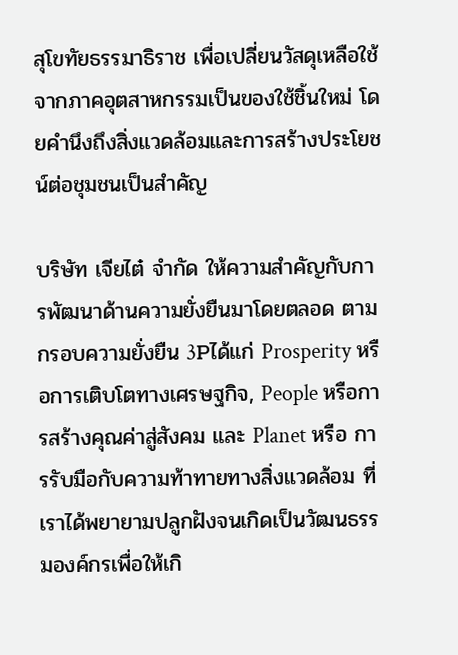สุโขทัยธรรมาธิราช เพื่อเปลี่ยนวัสดุเหลือใช้จากภาคอุตสาหกรรมเป็นของใช้ชิ้นใหม่ โดยคำนึงถึงสิ่งแวดล้อมและการสร้างประโยชน์ต่อชุมชนเป็นสำคัญ

บริษัท เจียไต๋ จำกัด ให้ความสำคัญกับการพัฒนาด้านความยั่งยืนมาโดยตลอด ตามกรอบความยั่งยืน 3Pได้แก่ Prosperity หรือการเติบโตทางเศรษฐกิจ, People หรือการสร้างคุณค่าสู่สังคม และ Planet หรือ การรับมือกับความท้าทายทางสิ่งแวดล้อม ที่เราได้พยายามปลูกฝังจนเกิดเป็นวัฒนธรรมองค์กรเพื่อให้เกิ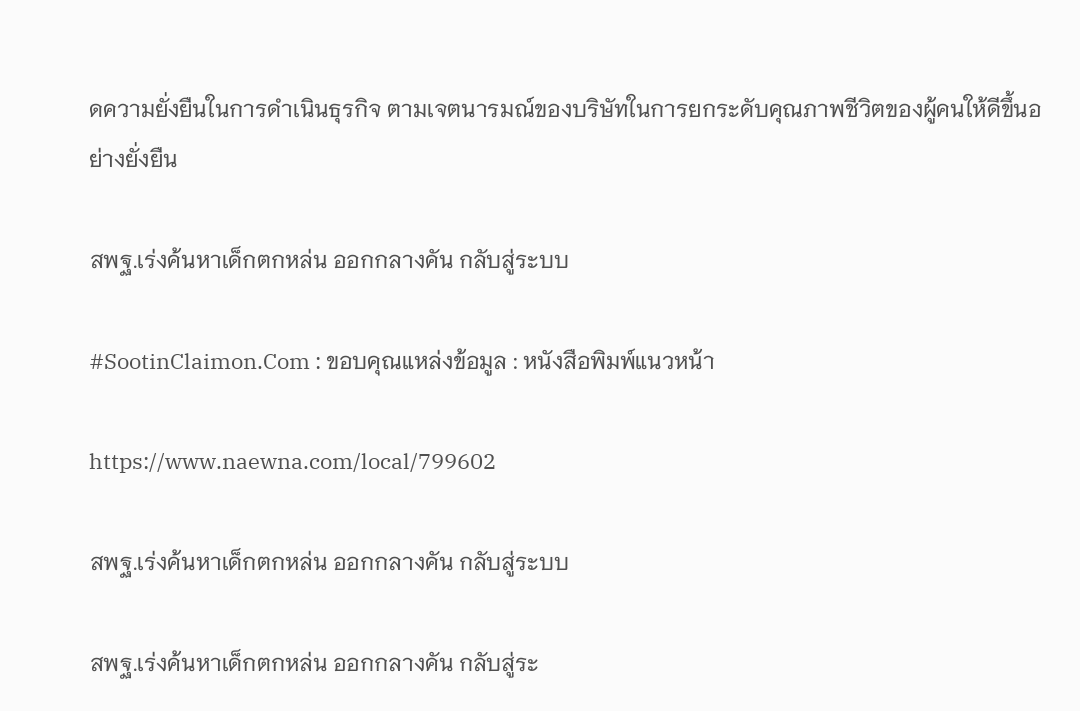ดความยั่งยืนในการดำเนินธุรกิจ ตามเจตนารมณ์ของบริษัทในการยกระดับคุณภาพชีวิตของผู้คนให้ดีขึ้นอย่างยั่งยืน

สพฐ.เร่งค้นหาเด็กตกหล่น ออกกลางคัน กลับสู่ระบบ

#SootinClaimon.Com : ขอบคุณแหล่งข้อมูล : หนังสือพิมพ์แนวหน้า

https://www.naewna.com/local/799602

สพฐ.เร่งค้นหาเด็กตกหล่น ออกกลางคัน กลับสู่ระบบ

สพฐ.เร่งค้นหาเด็กตกหล่น ออกกลางคัน กลับสู่ระ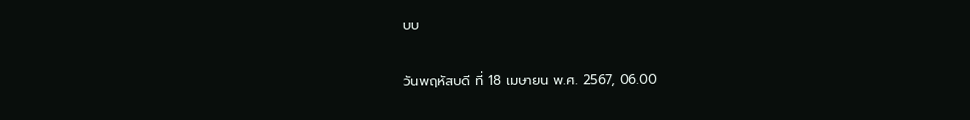บบ

วันพฤหัสบดี ที่ 18 เมษายน พ.ศ. 2567, 06.00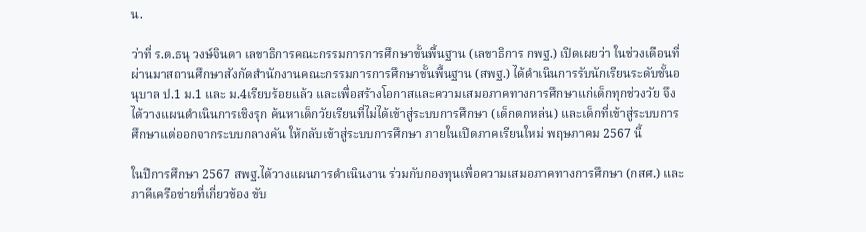น.

ว่าที่ ร.ต.ธนุ วงษ์จินดา เลขาธิการคณะกรรมการการศึกษาขั้นพื้นฐาน (เลขาธิการ กพฐ.) เปิดเผยว่า ในช่วงเดือนที่ผ่านมาสถานศึกษาสังกัดสำนักงานคณะกรรมการการศึกษาขั้นพื้นฐาน (สพฐ.) ได้ดำเนินการรับนักเรียนระดับชั้นอนุบาล ป.1 ม.1 และ ม.4เรียบร้อยแล้ว และเพื่อสร้างโอกาสและความเสมอภาคทางการศึกษาแก่เด็กทุกช่วงวัย จึงได้วางแผนดำเนินการเชิงรุก ค้นหาเด็กวัยเรียนที่ไม่ได้เข้าสู่ระบบการศึกษา (เด็กตกหล่น) และเด็กที่เข้าสู่ระบบการศึกษาแต่ออกจากระบบกลางคัน ให้กลับเข้าสู่ระบบการศึกษา ภายในเปิดภาคเรียนใหม่ พฤษภาคม 2567 นี้

ในปีการศึกษา 2567 สพฐ.ได้วางแผนการดำเนินงาน ร่วมกับกองทุนเพื่อความเสมอภาคทางการศึกษา (กสศ.) และภาคีเครือข่ายที่เกี่ยวข้อง ขับ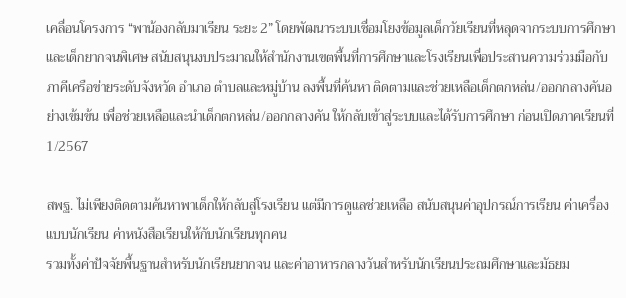เคลื่อนโครงการ “พาน้องกลับมาเรียน ระยะ 2” โดยพัฒนาระบบเชื่อมโยงข้อมูลเด็กวัยเรียนที่หลุดจากระบบการศึกษาและเด็กยากจนพิเศษ สนับสนุนงบประมาณให้สำนักงานเขตพื้นที่การศึกษาและโรงเรียนเพื่อประสานความร่วมมือกับภาคีเครือข่ายระดับจังหวัด อำเภอ ตำบลและหมู่บ้าน ลงพื้นที่ค้นหา ติดตามและช่วยเหลือเด็กตกหล่น/ออกกลางคันอย่างเข้มข้น เพื่อช่วยเหลือและนำเด็กตกหล่น/ออกกลางคัน ให้กลับเข้าสู่ระบบและได้รับการศึกษา ก่อนเปิดภาคเรียนที่ 1/2567

สพฐ. ไม่เพียงติดตามค้นหาพาเด็กให้กลับสู่โรงเรียน แต่มีการดูแลช่วยเหลือ สนับสนุนค่าอุปกรณ์การเรียน ค่าเครื่องแบบนักเรียน ค่าหนังสือเรียนให้กับนักเรียนทุกคน
รวมทั้งค่าปัจจัยพื้นฐานสำหรับนักเรียนยากจน และค่าอาหารกลางวันสำหรับนักเรียนประถมศึกษาและมัธยม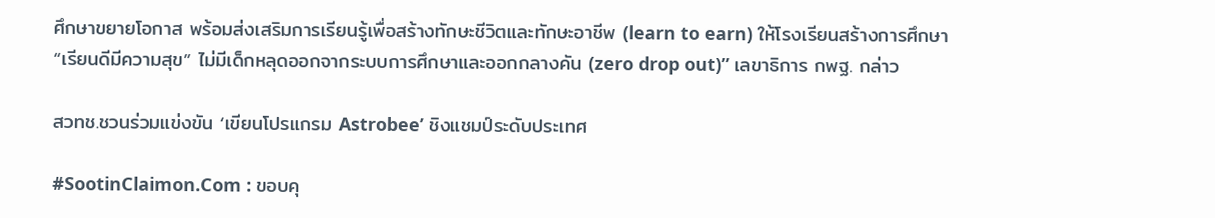ศึกษาขยายโอกาส พร้อมส่งเสริมการเรียนรู้เพื่อสร้างทักษะชีวิตและทักษะอาชีพ (learn to earn) ให้โรงเรียนสร้างการศึกษา “เรียนดีมีความสุข” ไม่มีเด็กหลุดออกจากระบบการศึกษาและออกกลางคัน (zero drop out)” เลขาธิการ กพฐ. กล่าว

สวทช.ชวนร่วมแข่งขัน ‘เขียนโปรแกรม Astrobee’ ชิงแชมป์ระดับประเทศ

#SootinClaimon.Com : ขอบคุ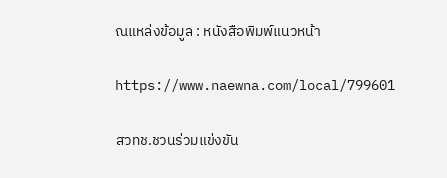ณแหล่งข้อมูล : หนังสือพิมพ์แนวหน้า

https://www.naewna.com/local/799601

สวทช.ชวนร่วมแข่งขัน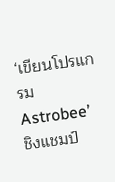‘เขียนโปรแกรม Astrobee’  ชิงแชมป์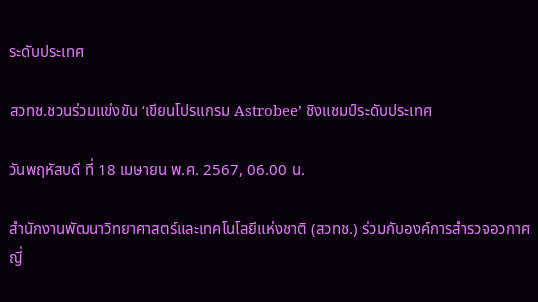ระดับประเทศ

สวทช.ชวนร่วมแข่งขัน ‘เขียนโปรแกรม Astrobee’ ชิงแชมป์ระดับประเทศ

วันพฤหัสบดี ที่ 18 เมษายน พ.ศ. 2567, 06.00 น.

สำนักงานพัฒนาวิทยาศาสตร์และเทคโนโลยีแห่งชาติ (สวทช.) ร่วมกับองค์การสำรวจอวกาศญี่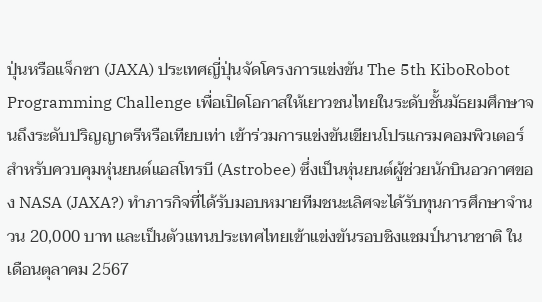ปุ่นหรือแจ็กซา (JAXA) ประเทศญี่ปุ่นจัดโครงการแข่งขัน The 5th KiboRobot Programming Challenge เพื่อเปิดโอกาสให้เยาวชนไทยในระดับชั้นมัธยมศึกษาจนถึงระดับปริญญาตรีหรือเทียบเท่า เข้าร่วมการแข่งขันเขียนโปรแกรมคอมพิวเตอร์สำหรับควบคุมหุ่นยนต์แอสโทรบี (Astrobee) ซึ่งเป็นหุ่นยนต์ผู้ช่วยนักบินอวกาศของ NASA (JAXA?) ทำภารกิจที่ได้รับมอบหมายทีมชนะเลิศจะได้รับทุนการศึกษาจำนวน 20,000 บาท และเป็นตัวแทนประเทศไทยเข้าแข่งขันรอบชิงแชมป์นานาชาติ ในเดือนตุลาคม 2567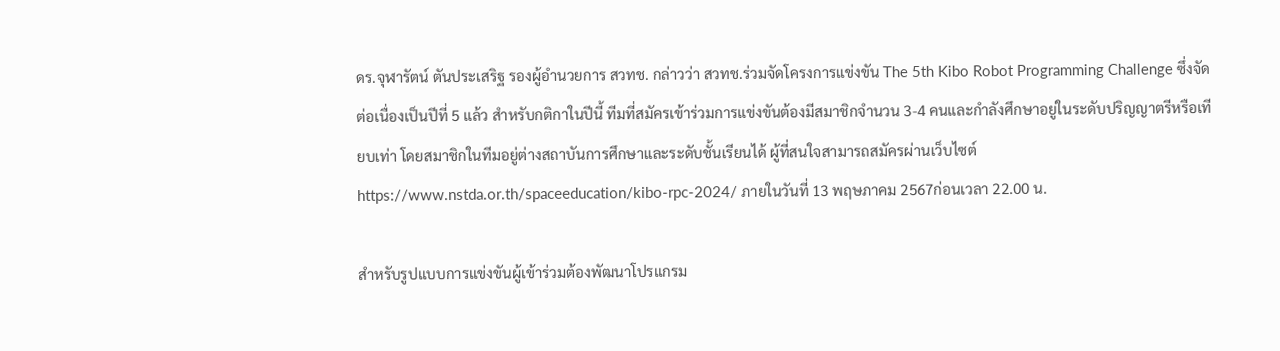ดร.จุฬารัตน์ ตันประเสริฐ รองผู้อำนวยการ สวทช. กล่าวว่า สวทช.ร่วมจัดโครงการแข่งขัน The 5th Kibo Robot Programming Challenge ซึ่งจัดต่อเนื่องเป็นปีที่ 5 แล้ว สำหรับกติกาในปีนี้ ทีมที่สมัครเข้าร่วมการแข่งขันต้องมีสมาชิกจำนวน 3-4 คนและกำลังศึกษาอยู่ในระดับปริญญาตรีหรือเทียบเท่า โดยสมาชิกในทีมอยู่ต่างสถาบันการศึกษาและระดับชั้นเรียนได้ ผู้ที่สนใจสามารถสมัครผ่านเว็บไซต์ https://www.nstda.or.th/spaceeducation/kibo-rpc-2024/ ภายในวันที่ 13 พฤษภาคม 2567ก่อนเวลา 22.00 น.

สำหรับรูปแบบการแข่งขันผู้เข้าร่วมต้องพัฒนาโปรแกรม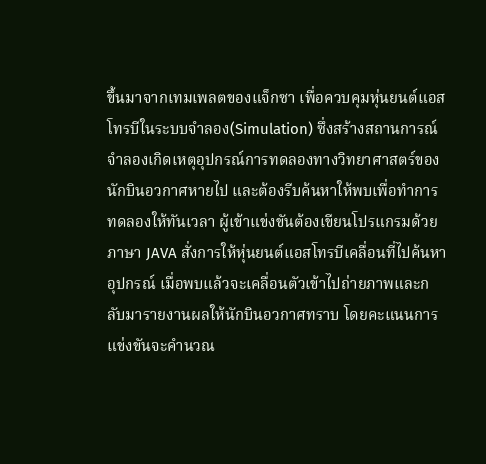ขึ้นมาจากเทมเพลตของแจ็กซา เพื่อควบคุมหุ่นยนต์แอสโทรบีในระบบจำลอง(Simulation) ซึ่งสร้างสถานการณ์จำลองเกิดเหตุอุปกรณ์การทดลองทางวิทยาศาสตร์ของนักบินอวกาศหายไป และต้องรีบค้นหาให้พบเพื่อทำการทดลองให้ทันเวลา ผู้เข้าแข่งขันต้องเขียนโปรแกรมด้วยภาษา JAVA สั่งการให้หุ่นยนต์แอสโทรบีเคลื่อนที่ไปค้นหาอุปกรณ์ เมื่อพบแล้วจะเคลื่อนตัวเข้าไปถ่ายภาพและกลับมารายงานผลให้นักบินอวกาศทราบ โดยคะแนนการแข่งขันจะคำนวณ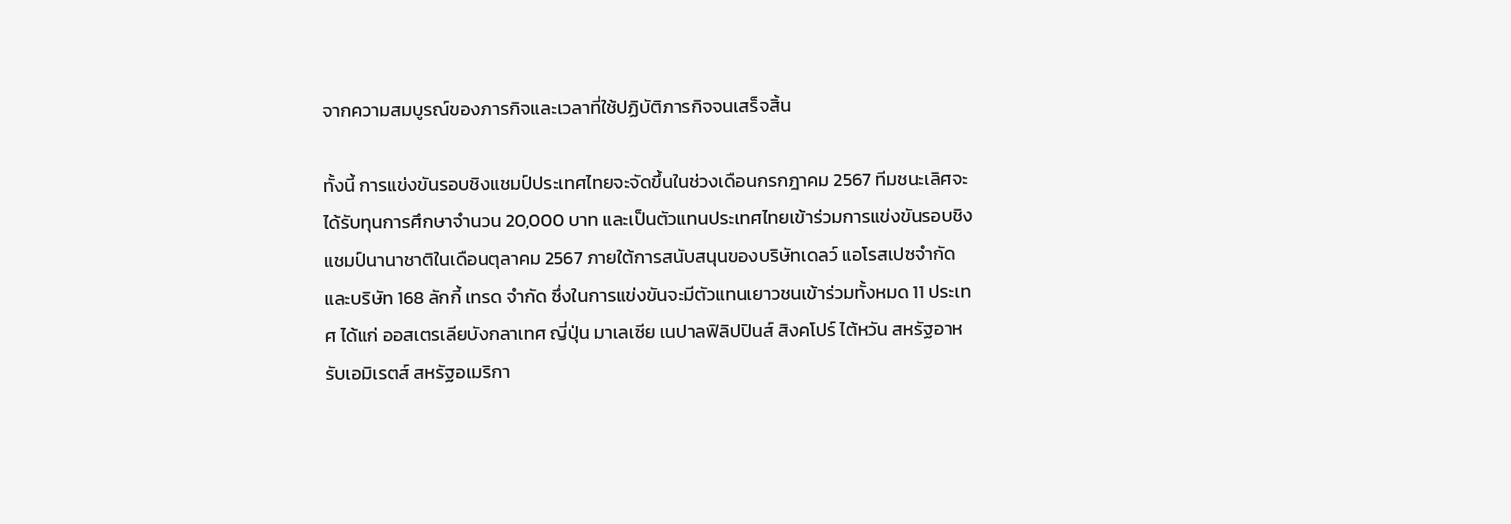จากความสมบูรณ์ของภารกิจและเวลาที่ใช้ปฏิบัติภารกิจจนเสร็จสิ้น

ทั้งนี้ การแข่งขันรอบชิงแชมป์ประเทศไทยจะจัดขึ้นในช่วงเดือนกรกฎาคม 2567 ทีมชนะเลิศจะได้รับทุนการศึกษาจำนวน 20,000 บาท และเป็นตัวแทนประเทศไทยเข้าร่วมการแข่งขันรอบชิงแชมป์นานาชาติในเดือนตุลาคม 2567 ภายใต้การสนับสนุนของบริษัทเดลว์ แอโรสเปซจำกัด และบริษัท 168 ลักกี้ เทรด จำกัด ซึ่งในการแข่งขันจะมีตัวแทนเยาวชนเข้าร่วมทั้งหมด 11 ประเทศ ได้แก่ ออสเตรเลียบังกลาเทศ ญี่ปุ่น มาเลเซีย เนปาลฟิลิปปินส์ สิงคโปร์ ไต้หวัน สหรัฐอาหรับเอมิเรตส์ สหรัฐอเมริกา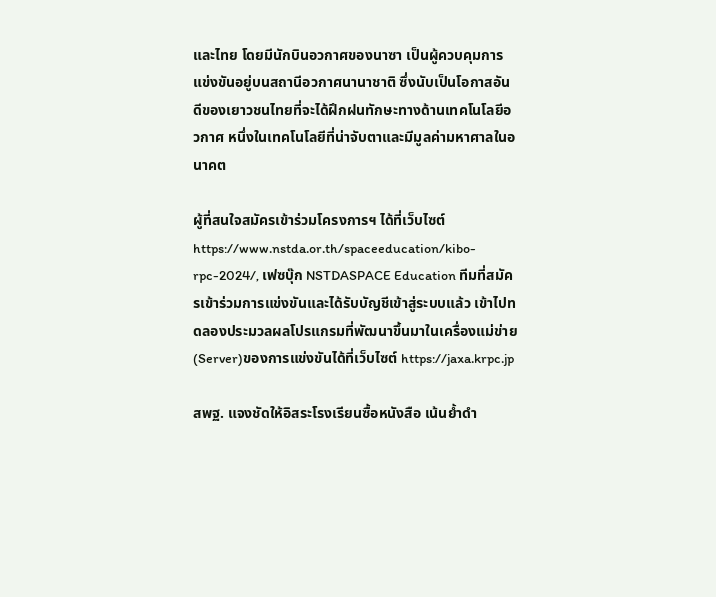และไทย โดยมีนักบินอวกาศของนาซา เป็นผู้ควบคุมการแข่งขันอยู่บนสถานีอวกาศนานาชาติ ซึ่งนับเป็นโอกาสอันดีของเยาวชนไทยที่จะได้ฝึกฝนทักษะทางด้านเทคโนโลยีอวกาศ หนึ่งในเทคโนโลยีที่น่าจับตาและมีมูลค่ามหาศาลในอนาคต

ผู้ที่สนใจสมัครเข้าร่วมโครงการฯ ได้ที่เว็บไซต์ https://www.nstda.or.th/spaceeducation/kibo-rpc-2024/, เฟซบุ๊ก NSTDASPACE Education ทีมที่สมัครเข้าร่วมการแข่งขันและได้รับบัญชีเข้าสู่ระบบแล้ว เข้าไปทดลองประมวลผลโปรแกรมที่พัฒนาขึ้นมาในเครื่องแม่ข่าย (Server)ของการแข่งขันได้ที่เว็บไซต์ https://jaxa.krpc.jp

สพฐ. แจงชัดให้อิสระโรงเรียนซื้อหนังสือ เน้นย้ำดำ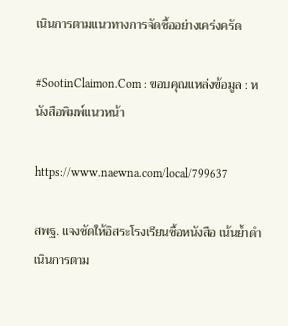เนินการตามแนวทางการจัดซื้ออย่างเคร่งครัด

#SootinClaimon.Com : ขอบคุณแหล่งข้อมูล : หนังสือพิมพ์แนวหน้า

https://www.naewna.com/local/799637

สพฐ. แจงชัดให้อิสระโรงเรียนซื้อหนังสือ เน้นย้ำดำเนินการตาม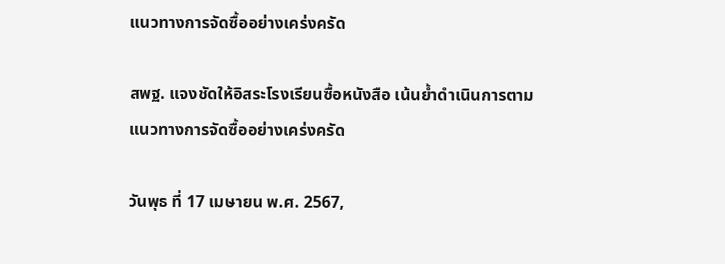แนวทางการจัดซื้ออย่างเคร่งครัด

สพฐ. แจงชัดให้อิสระโรงเรียนซื้อหนังสือ เน้นย้ำดำเนินการตามแนวทางการจัดซื้ออย่างเคร่งครัด

วันพุธ ที่ 17 เมษายน พ.ศ. 2567,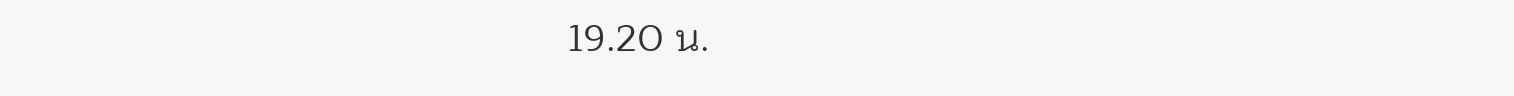19.20 น.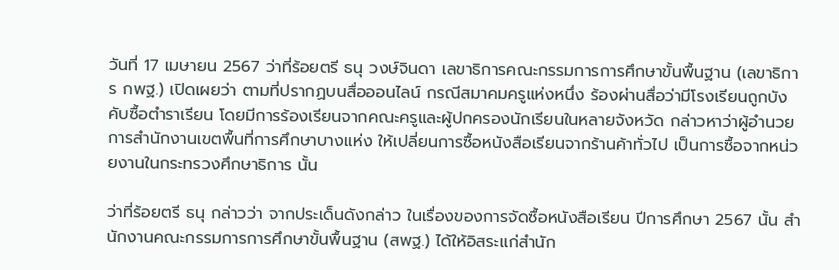วันที่ 17 เมษายน 2567 ว่าที่ร้อยตรี ธนุ วงษ์จินดา เลขาธิการคณะกรรมการการศึกษาขั้นพื้นฐาน (เลขาธิการ กพฐ.) เปิดเผยว่า ตามที่ปรากฏบนสื่อออนไลน์ กรณีสมาคมครูแห่งหนึ่ง ร้องผ่านสื่อว่ามีโรงเรียนถูกบังคับซื้อตำราเรียน โดยมีการร้องเรียนจากคณะครูและผู้ปกครองนักเรียนในหลายจังหวัด กล่าวหาว่าผู้อำนวยการสำนักงานเขตพื้นที่การศึกษาบางแห่ง ให้เปลี่ยนการซื้อหนังสือเรียนจากร้านค้าทั่วไป เป็นการซื้อจากหน่วยงานในกระทรวงศึกษาธิการ นั้น

ว่าที่ร้อยตรี ธนุ กล่าวว่า จากประเด็นดังกล่าว ในเรื่องของการจัดซื้อหนังสือเรียน ปีการศึกษา 2567 นั้น สำนักงานคณะกรรมการการศึกษาขั้นพื้นฐาน (สพฐ.) ได้ให้อิสระแก่สำนัก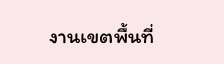งานเขตพื้นที่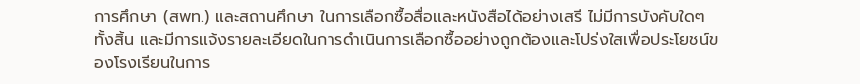การศึกษา (สพท.) และสถานศึกษา ในการเลือกซื้อสื่อและหนังสือได้อย่างเสรี ไม่มีการบังคับใดๆ ทั้งสิ้น และมีการแจ้งรายละเอียดในการดำเนินการเลือกซื้ออย่างถูกต้องและโปร่งใสเพื่อประโยชน์ของโรงเรียนในการ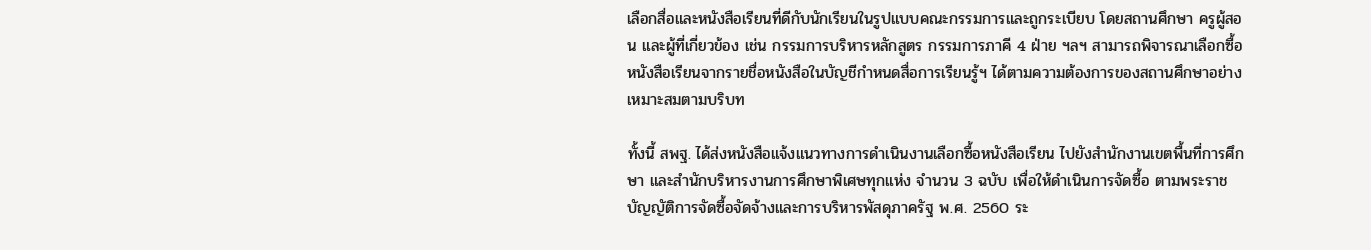เลือกสื่อและหนังสือเรียนที่ดีกับนักเรียนในรูปแบบคณะกรรมการและถูกระเบียบ โดยสถานศึกษา ครูผู้สอน และผู้ที่เกี่ยวข้อง เช่น กรรมการบริหารหลักสูตร กรรมการภาคี 4 ฝ่าย ฯลฯ สามารถพิจารณาเลือกซื้อหนังสือเรียนจากรายชื่อหนังสือในบัญชีกำหนดสื่อการเรียนรู้ฯ ได้ตามความต้องการของสถานศึกษาอย่างเหมาะสมตามบริบท

ทั้งนี้ สพฐ. ได้ส่งหนังสือแจ้งแนวทางการดำเนินงานเลือกซื้อหนังสือเรียน ไปยังสำนักงานเขตพื้นที่การศึกษา และสำนักบริหารงานการศึกษาพิเศษทุกแห่ง จำนวน 3 ฉบับ เพื่อให้ดำเนินการจัดซื้อ ตามพระราชบัญญัติการจัดซื้อจัดจ้างและการบริหารพัสดุภาครัฐ พ.ศ. 2560 ระ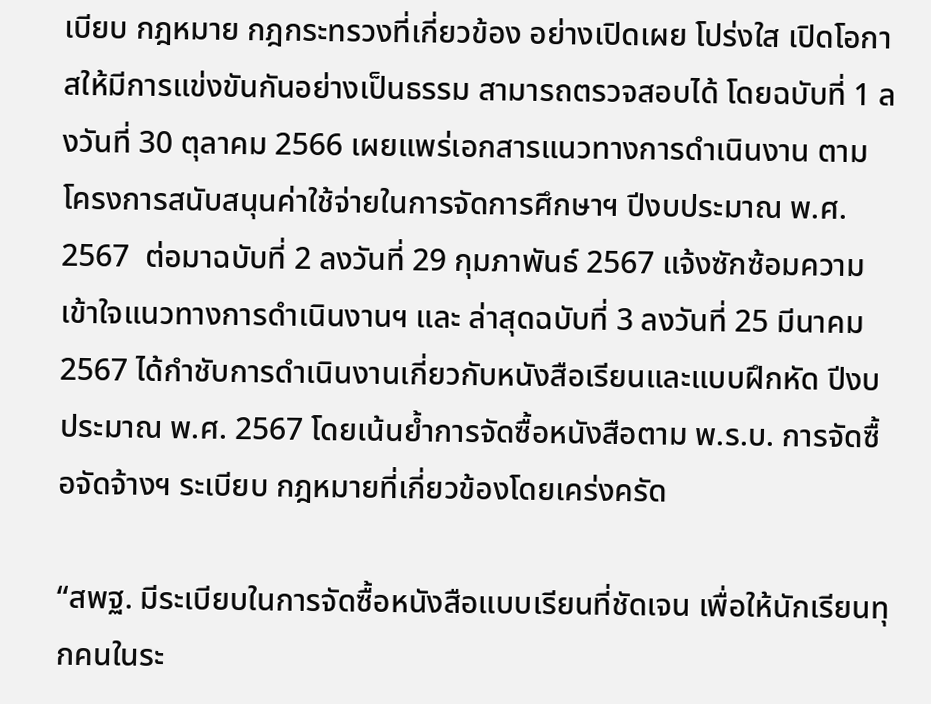เบียบ กฎหมาย กฎกระทรวงที่เกี่ยวข้อง อย่างเปิดเผย โปร่งใส เปิดโอกาสให้มีการแข่งขันกันอย่างเป็นธรรม สามารถตรวจสอบได้ โดยฉบับที่ 1 ลงวันที่ 30 ตุลาคม 2566 เผยแพร่เอกสารแนวทางการดำเนินงาน ตามโครงการสนับสนุนค่าใช้จ่ายในการจัดการศึกษาฯ ปีงบประมาณ พ.ศ. 2567  ต่อมาฉบับที่ 2 ลงวันที่ 29 กุมภาพันธ์ 2567 แจ้งซักซ้อมความเข้าใจแนวทางการดำเนินงานฯ และ ล่าสุดฉบับที่ 3 ลงวันที่ 25 มีนาคม 2567 ได้กำชับการดำเนินงานเกี่ยวกับหนังสือเรียนและแบบฝึกหัด ปีงบประมาณ พ.ศ. 2567 โดยเน้นย้ำการจัดซื้อหนังสือตาม พ.ร.บ. การจัดซื้อจัดจ้างฯ ระเบียบ กฎหมายที่เกี่ยวข้องโดยเคร่งครัด

“สพฐ. มีระเบียบในการจัดซื้อหนังสือแบบเรียนที่ชัดเจน เพื่อให้นักเรียนทุกคนในระ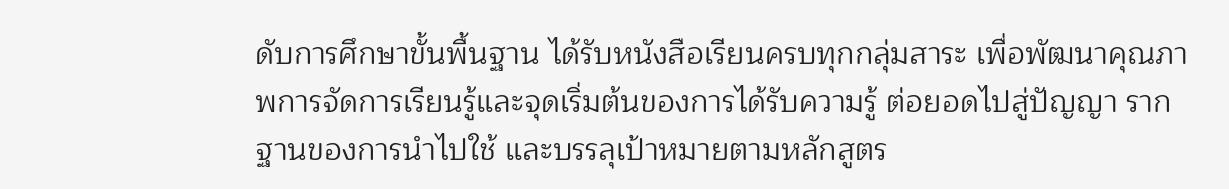ดับการศึกษาขั้นพื้นฐาน ได้รับหนังสือเรียนครบทุกกลุ่มสาระ เพื่อพัฒนาคุณภาพการจัดการเรียนรู้และจุดเริ่มต้นของการได้รับความรู้ ต่อยอดไปสู่ปัญญา รากฐานของการนำไปใช้ และบรรลุเป้าหมายตามหลักสูตร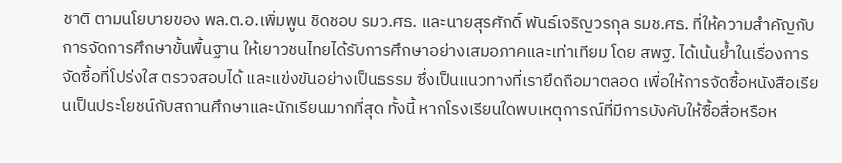ชาติ ตามนโยบายของ พล.ต.อ.เพิ่มพูน ชิดชอบ รมว.ศธ. และนายสุรศักดิ์ พันธ์เจริญวรกุล รมช.ศธ. ที่ให้ความสำคัญกับการจัดการศึกษาขั้นพื้นฐาน ให้เยาวชนไทยได้รับการศึกษาอย่างเสมอภาคและเท่าเทียม โดย สพฐ. ได้เน้นย้ำในเรื่องการจัดซื้อที่โปร่งใส ตรวจสอบได้ และแข่งขันอย่างเป็นธรรม ซึ่งเป็นแนวทางที่เรายึดถือมาตลอด เพื่อให้การจัดซื้อหนังสือเรียนเป็นประโยชน์กับสถานศึกษาและนักเรียนมากที่สุด ทั้งนี้ หากโรงเรียนใดพบเหตุการณ์ที่มีการบังคับให้ซื้อสื่อหรือห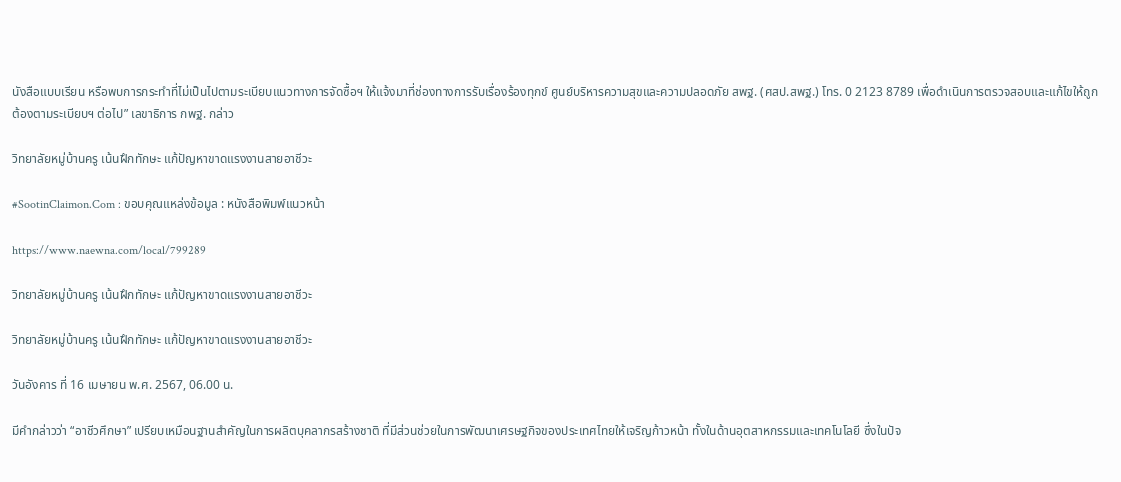นังสือแบบเรียน หรือพบการกระทำที่ไม่เป็นไปตามระเบียบแนวทางการจัดซื้อฯ ให้แจ้งมาที่ช่องทางการรับเรื่องร้องทุกข์ ศูนย์บริหารความสุขและความปลอดภัย สพฐ. (ศสป.สพฐ.) โทร. 0 2123 8789 เพื่อดำเนินการตรวจสอบและแก้ไขให้ถูกต้องตามระเบียบฯ ต่อไป” เลขาธิการ กพฐ. กล่าว

วิทยาลัยหมู่บ้านครู เน้นฝึกทักษะ แก้ปัญหาขาดแรงงานสายอาชีวะ

#SootinClaimon.Com : ขอบคุณแหล่งข้อมูล : หนังสือพิมพ์แนวหน้า

https://www.naewna.com/local/799289

วิทยาลัยหมู่บ้านครู เน้นฝึกทักษะ แก้ปัญหาขาดแรงงานสายอาชีวะ

วิทยาลัยหมู่บ้านครู เน้นฝึกทักษะ แก้ปัญหาขาดแรงงานสายอาชีวะ

วันอังคาร ที่ 16 เมษายน พ.ศ. 2567, 06.00 น.

มีคำกล่าวว่า “อาชีวศึกษา” เปรียบเหมือนฐานสำคัญในการผลิตบุคลากรสร้างชาติ ที่มีส่วนช่วยในการพัฒนาเศรษฐกิจของประเทศไทยให้เจริญก้าวหน้า ทั้งในด้านอุตสาหกรรมและเทคโนโลยี ซึ่งในปัจ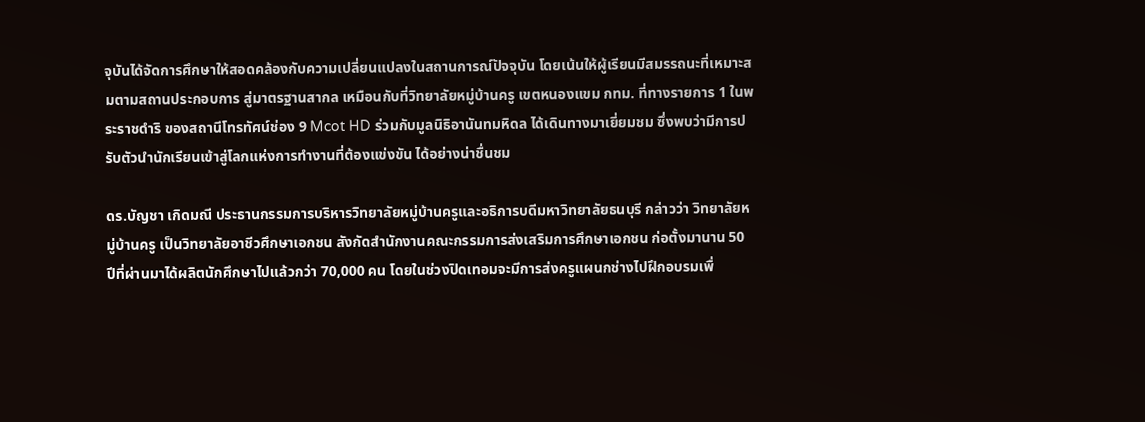จุบันได้จัดการศึกษาให้สอดคล้องกับความเปลี่ยนแปลงในสถานการณ์ปัจจุบัน โดยเน้นให้ผู้เรียนมีสมรรถนะที่เหมาะสมตามสถานประกอบการ สู่มาตรฐานสากล เหมือนกับที่วิทยาลัยหมู่บ้านครู เขตหนองแขม กทม. ที่ทางรายการ 1 ในพระราชดำริ ของสถานีโทรทัศน์ช่อง 9 Mcot HD ร่วมกับมูลนิธิอานันทมหิดล ได้เดินทางมาเยี่ยมชม ซึ่งพบว่ามีการปรับตัวนำนักเรียนเข้าสู่โลกแห่งการทำงานที่ต้องแข่งขัน ได้อย่างน่าชื่นชม

ดร.บัญชา เกิดมณี ประธานกรรมการบริหารวิทยาลัยหมู่บ้านครูและอธิการบดีมหาวิทยาลัยธนบุรี กล่าวว่า วิทยาลัยหมู่บ้านครู เป็นวิทยาลัยอาชีวศึกษาเอกชน สังกัดสำนักงานคณะกรรมการส่งเสริมการศึกษาเอกชน ก่อตั้งมานาน 50 ปีที่ผ่านมาได้ผลิตนักศึกษาไปแล้วกว่า 70,000 คน โดยในช่วงปิดเทอมจะมีการส่งครูแผนกช่างไปฝึกอบรมเพื่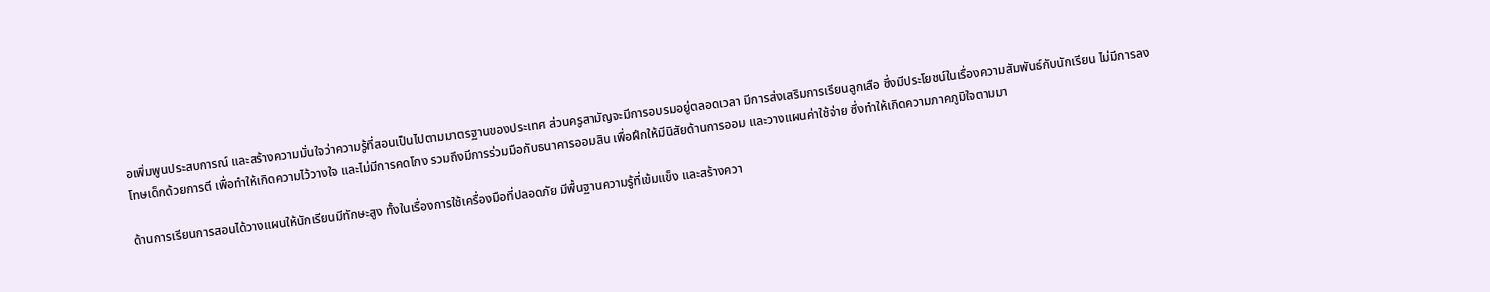อเพิ่มพูนประสบการณ์ และสร้างความมั่นใจว่าความรู้ที่สอนเป็นไปตามมาตรฐานของประเทศ ส่วนครูสามัญจะมีการอบรมอยู่ตลอดเวลา มีการส่งเสริมการเรียนลูกเสือ ซึ่งมีประโยชน์ในเรื่องความสัมพันธ์กับนักเรียน ไม่มีการลงโทษเด็กด้วยการตี เพื่อทำให้เกิดความไว้วางใจ และไม่มีการคดโกง รวมถึงมีการร่วมมือกับธนาคารออมสิน เพื่อฝึกให้มีนิสัยด้านการออม และวางแผนค่าใช้จ่าย ซึ่งทำให้เกิดความภาคภูมิใจตามมา

ด้านการเรียนการสอนได้วางแผนให้นักเรียนมีทักษะสูง ทั้งในเรื่องการใช้เครื่องมือที่ปลอดภัย มีพื้นฐานความรู้ที่เข้มแข็ง และสร้างควา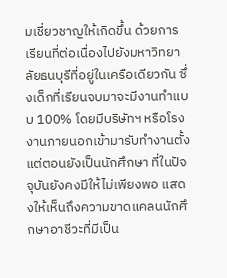มเชี่ยวชาญให้เกิดขึ้น ด้วยการเรียนที่ต่อเนื่องไปยังมหาวิทยาลัยธนบุรีที่อยู่ในเครือเดียวกัน ซึ่งเด็กที่เรียนจบมาจะมีงานทำแบบ 100% โดยมีบริษัทฯ หรือโรงงานภายนอกเข้ามารับทำงานตั้งแต่ตอนยังเป็นนักศึกษา ที่ในปัจจุบันยังคงมีให้ไม่เพียงพอ แสดงให้เห็นถึงความขาดแคลนนักศึกษาอาชีวะที่มีเป็น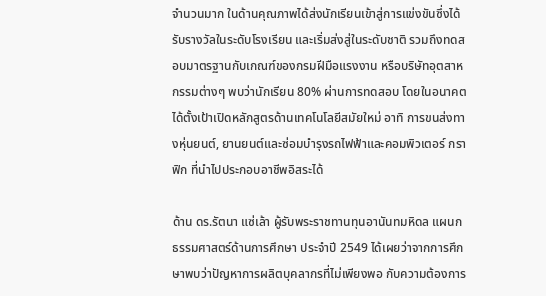จำนวนมาก ในด้านคุณภาพได้ส่งนักเรียนเข้าสู่การแข่งขันซึ่งได้รับรางวัลในระดับโรงเรียน และเริ่มส่งสู่ในระดับชาติ รวมถึงทดสอบมาตรฐานกับเกณฑ์ของกรมฝีมือแรงงาน หรือบริษัทอุตสาหกรรมต่างๆ พบว่านักเรียน 80% ผ่านการทดสอบ โดยในอนาคตได้ตั้งเป้าเปิดหลักสูตรด้านเทคโนโลยีสมัยใหม่ อาทิ การขนส่งทางหุ่นยนต์, ยานยนต์และซ่อมบำรุงรถไฟฟ้าและคอมพิวเตอร์ กราฟิก ที่นำไปประกอบอาชีพอิสระได้

ด้าน ดร.รัตนา แซ่เล้า ผู้รับพระราชทานทุนอานันทมหิดล แผนกธรรมศาสตร์ด้านการศึกษา ประจำปี 2549 ได้เผยว่าจากการศึกษาพบว่าปัญหาการผลิตบุคลากรที่ไม่เพียงพอ กับความต้องการ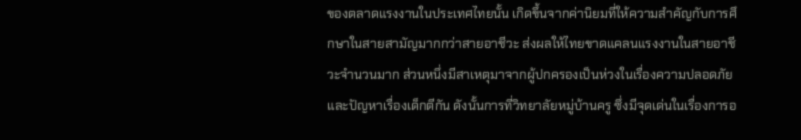ของตลาดแรงงานในประเทศไทยนั้น เกิดขึ้นจากค่านิยมที่ให้ความสำคัญกับการศึกษาในสายสามัญมากกว่าสายอาชีวะ ส่งผลให้ไทยขาดแคลนแรงงานในสายอาชีวะจำนวนมาก ส่วนหนึ่งมีสาเหตุมาจากผู้ปกครองเป็นห่วงในเรื่องความปลอดภัย และปัญหาเรื่องเด็กตีกัน ดังนั้นการที่วิทยาลัยหมู่บ้านครู ซึ่งมีจุดเด่นในเรื่องการอ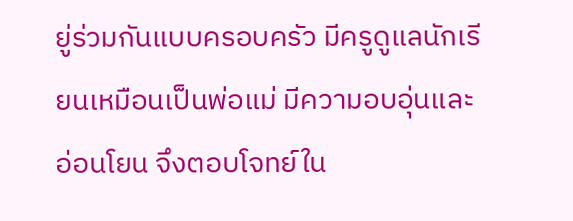ยู่ร่วมกันแบบครอบครัว มีครูดูแลนักเรียนเหมือนเป็นพ่อแม่ มีความอบอุ่นและอ่อนโยน จึงตอบโจทย์ใน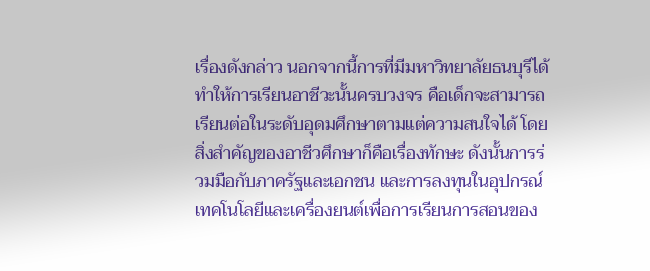เรื่องดังกล่าว นอกจากนี้การที่มีมหาวิทยาลัยธนบุรีได้ทำให้การเรียนอาชีวะนั้นครบวงจร คือเด็กจะสามารถเรียนต่อในระดับอุดมศึกษาตามแต่ความสนใจได้ โดยสิ่งสำคัญของอาชีวศึกษาก็คือเรื่องทักษะ ดังนั้นการร่วมมือกับภาครัฐและเอกชน และการลงทุนในอุปกรณ์เทคโนโลยีและเครื่องยนต์เพื่อการเรียนการสอนของ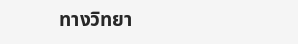ทางวิทยา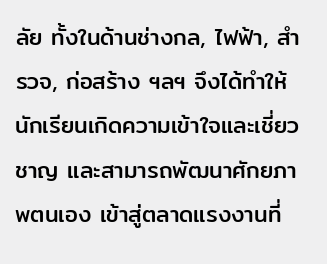ลัย ทั้งในด้านช่างกล, ไฟฟ้า, สำรวจ, ก่อสร้าง ฯลฯ จึงได้ทำให้นักเรียนเกิดความเข้าใจและเชี่ยวชาญ และสามารถพัฒนาศักยภาพตนเอง เข้าสู่ตลาดแรงงานที่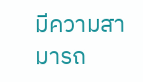มีความสามารถ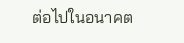ต่อไปในอนาคต